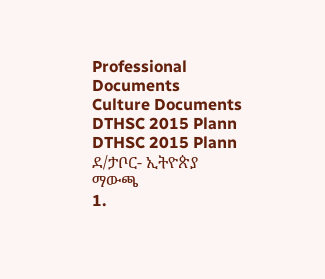Professional Documents
Culture Documents
DTHSC 2015 Plann
DTHSC 2015 Plann
ደ/ታቦር- ኢትዮጵያ
ማውጫ
1.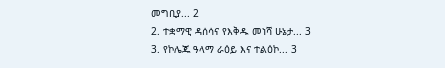መግቢያ... 2
2. ተቋማዊ ዳሰሳና የእቅዱ መነሻ ሁኔታ... 3
3. የኮሌጁ ዓላማ ራዕይ እና ተልዕኮ... 3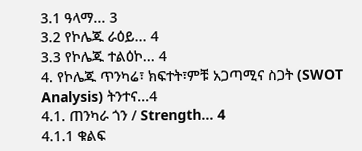3.1 ዓላማ... 3
3.2 የኮሌጁ ራዕይ... 4
3.3 የኮሌጁ ተልዕኮ... 4
4. የኮሌጁ ጥንካሬ፣ ክፍተት፣ምቹ አጋጣሚና ስጋት (SWOT Analysis) ትንተና...4
4.1. ጠንካራ ጎን / Strength... 4
4.1.1 ቁልፍ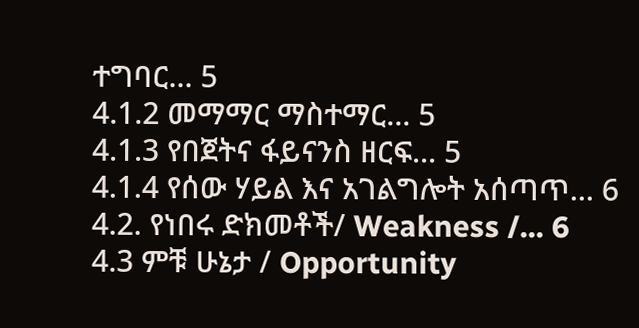ተግባር... 5
4.1.2 መማማር ማስተማር... 5
4.1.3 የበጀትና ፋይናንስ ዘርፍ... 5
4.1.4 የሰው ሃይል እና አገልግሎት አሰጣጥ... 6
4.2. የነበሩ ድክመቶች/ Weakness /... 6
4.3 ምቹ ሁኔታ / Opportunity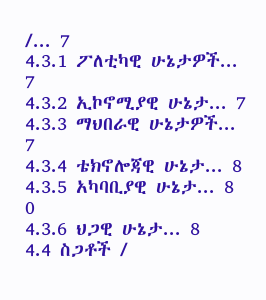/... 7
4.3.1 ፖለቲካዊ ሁኔታዎች... 7
4.3.2 ኢኮኖሚያዊ ሁኔታ... 7
4.3.3 ማህበራዊ ሁኔታዎች... 7
4.3.4 ቴክኖሎጃዊ ሁኔታ... 8
4.3.5 አካባቢያዊ ሁኔታ... 8
0
4.3.6 ህጋዊ ሁኔታ... 8
4.4 ስጋቶች /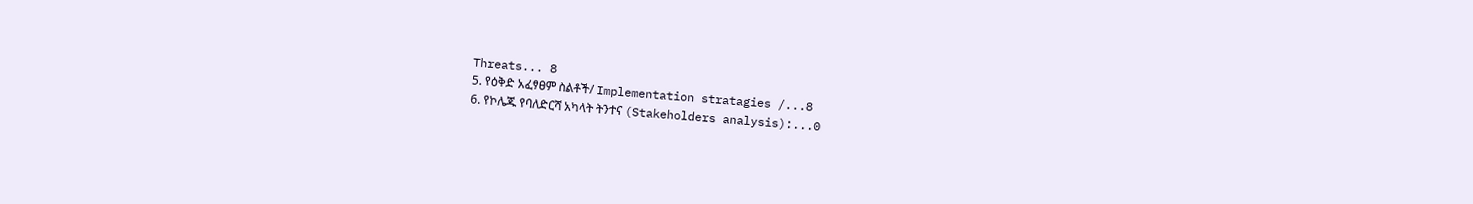Threats... 8
5. የዕቅድ አፈፃፀም ስልቶች/ Implementation stratagies /...8
6. የኮሌጁ የባለድርሻ አካላት ትንተና (Stakeholders analysis):...0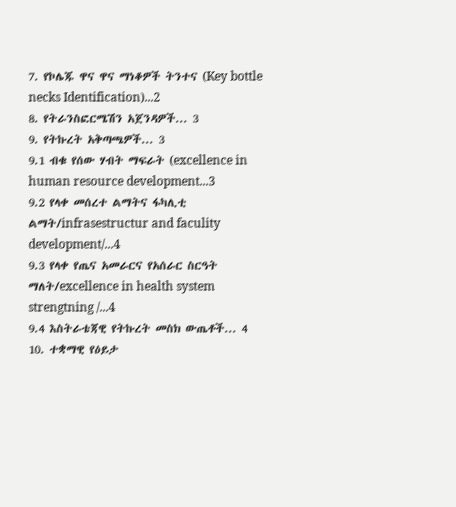7. የኮሌጁ ዋና ዋና ማነቆዎች ትንተና (Key bottle necks Identification)...2
8. የትራንስፎርሜሽን አጀንዳዎች... 3
9. የትኩረት አቅጣጫዎች... 3
9.1 ብቁ የሰው ሃብት ማፍራት (excellence in human resource development...3
9.2 የላቀ መሰረተ ልማትና ፋካሊቲ ልማት/infrasestructur and faculity development/...4
9.3 የላቀ የጤና አመራርና የአሰራር ስርዓት ማለት/excellence in health system strengtning /...4
9.4 እስትራቴጃዊ የትኩረት መስክ ውጤቶች... 4
10. ተቋማዊ የዕይታ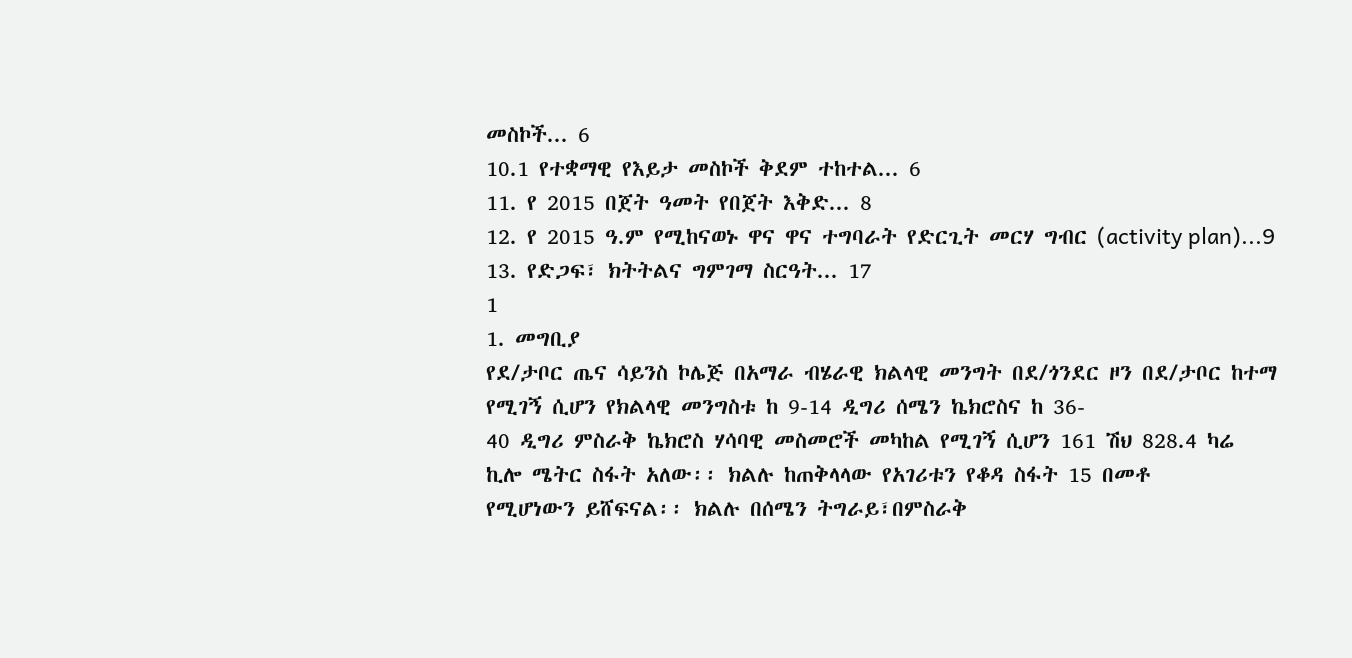መስኮች... 6
10.1 የተቋማዊ የእይታ መስኮች ቅደም ተከተል... 6
11. የ 2015 በጀት ዓመት የበጀት እቅድ... 8
12. የ 2015 ዓ.ም የሚከናወኑ ዋና ዋና ተግባራት የድርጊት መርሃ ግብር (activity plan)...9
13. የድጋፍ፣ ክትትልና ግምገማ ስርዓት... 17
1
1. መግቢያ
የደ/ታቦር ጤና ሳይንስ ኮሌጅ በአማራ ብሄራዊ ክልላዊ መንግት በደ/ጎንደር ዞን በደ/ታቦር ከተማ የሚገኝ ሲሆን የክልላዊ መንግስቱ ከ 9-14 ዲግሪ ሰሜን ኬክሮስና ከ 36-
40 ዲግሪ ምስራቅ ኬክሮስ ሃሳባዊ መስመሮች መካከል የሚገኝ ሲሆን 161 ሽህ 828.4 ካሬ ኪሎ ሜትር ስፋት አለው፡፡ ክልሉ ከጠቅላላው የአገሪቱን የቆዳ ስፋት 15 በመቶ
የሚሆነውን ይሸፍናል፡፡ ክልሉ በሰሜን ትግራይ፣በምስራቅ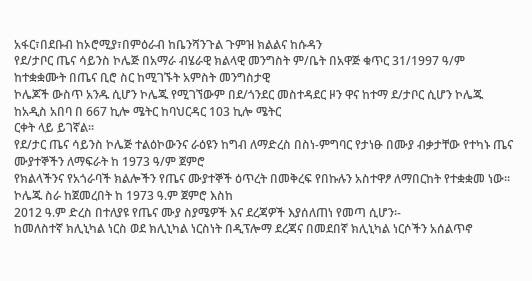አፋር፣በደቡብ ከኦሮሚያ፣በምዕራብ ከቤንሻንጉል ጉምዝ ክልልና ከሱዳን
የደ/ታቦር ጤና ሳይንስ ኮሌጅ በአማራ ብሄራዊ ክልላዊ መንግስት ም/ቤት በአዋጅ ቁጥር 31/1997 ዓ/ም ከተቋቋሙት በጤና ቢሮ ስር ከሚገኙት አምስት መንግስታዊ
ኮሌጆች ውስጥ አንዱ ሲሆን ኮሌጁ የሚገኘውም በደ/ጎንደር መስተዳደር ዞን ዋና ከተማ ደ/ታቦር ሲሆን ኮሌጁ ከአዲስ አበባ በ 667 ኪሎ ሜትር ከባህርዳር 103 ኪሎ ሜትር
ርቀት ላይ ይገኛል፡፡
የደ/ታር ጤና ሳይንስ ኮሌጅ ተልዕኮውንና ራዕዩን ከግብ ለማድረስ በስነ-ምግባር የታነፁ በሙያ ብቃታቸው የተካኑ ጤና ሙያተኞችን ለማፍራት ከ 1973 ዓ/ም ጀምሮ
የክልላችንና የአጎራባች ክልሎችን የጤና ሙያተኞች ዕጥረት በመቅረፍ የበኩሉን አስተዋፆ ለማበርከት የተቋቋመ ነው፡፡ኮሌጁ ስራ ከጀመረበት ከ 1973 ዓ.ም ጀምሮ እስከ
2012 ዓ.ም ድረስ በተለያዩ የጤና ሙያ ስያሜዎች እና ደረጃዎች እያሰለጠነ የመጣ ሲሆን፡-
ከመለስተኛ ክሊኒካል ነርስ ወደ ክሊኒካል ነርስነት በዲፕሎማ ደረጃና በመደበኛ ክሊኒካል ነርሶችን አሰልጥኖ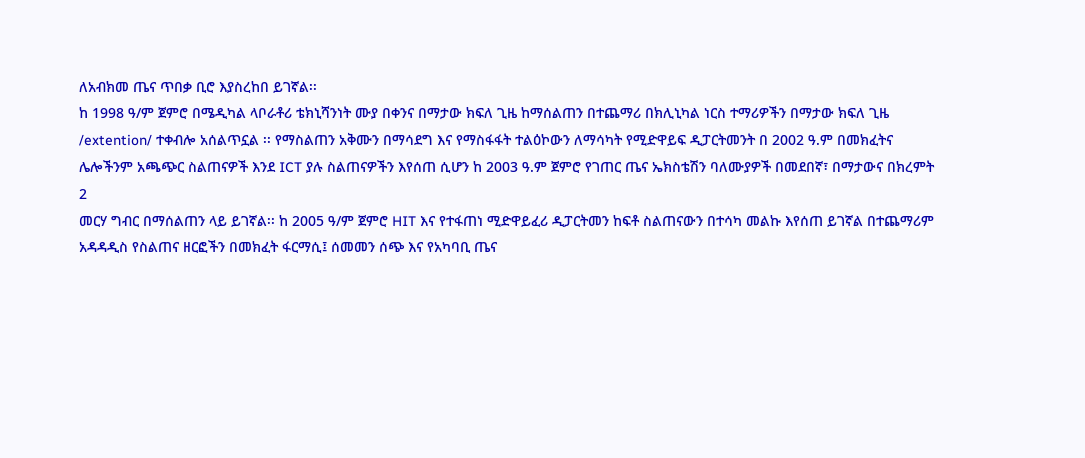ለአብክመ ጤና ጥበቃ ቢሮ እያስረከበ ይገኛል፡፡
ከ 1998 ዓ/ም ጀምሮ በሜዲካል ላቦራቶሪ ቴክኒሻንነት ሙያ በቀንና በማታው ክፍለ ጊዜ ከማሰልጠን በተጨማሪ በክሊኒካል ነርስ ተማሪዎችን በማታው ክፍለ ጊዜ
/extention/ ተቀብሎ አሰልጥኗል ፡፡ የማስልጠን አቅሙን በማሳደግ እና የማስፋፋት ተልዕኮውን ለማሳካት የሚድዋይፍ ዲፓርትመንት በ 2002 ዓ.ም በመክፈትና
ሌሎችንም አጫጭር ስልጠናዎች እንደ ICT ያሉ ስልጠናዎችን እየሰጠ ሲሆን ከ 2003 ዓ.ም ጀምሮ የገጠር ጤና ኤክስቴሽን ባለሙያዎች በመደበኛ፣ በማታውና በክረምት
2
መርሃ ግብር በማሰልጠን ላይ ይገኛል፡፡ ከ 2005 ዓ/ም ጀምሮ HIT እና የተፋጠነ ሚድዋይፈሪ ዲፓርትመን ከፍቶ ስልጠናውን በተሳካ መልኩ እየሰጠ ይገኛል በተጨማሪም
አዳዳዲስ የስልጠና ዘርፎችን በመክፈት ፋርማሲ፤ ሰመመን ሰጭ እና የአካባቢ ጤና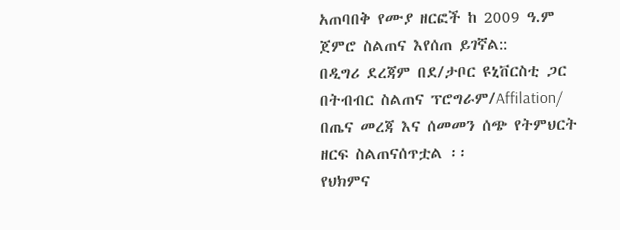አጠባበቅ የሙያ ዘርፎች ከ 2009 ዓ.ም ጀምሮ ስልጠና እየሰጠ ይገኛል::
በዲግሪ ደረጃም በደ/ታቦር ዩኒቨርስቲ ጋር በትብብር ስልጠና ፕሮግራም/Affilation/ በጤና መረጃ እና ሰመመን ሰጭ የትምህርት ዘርፍ ስልጠናሰጥቷል ፡፡
የህክምና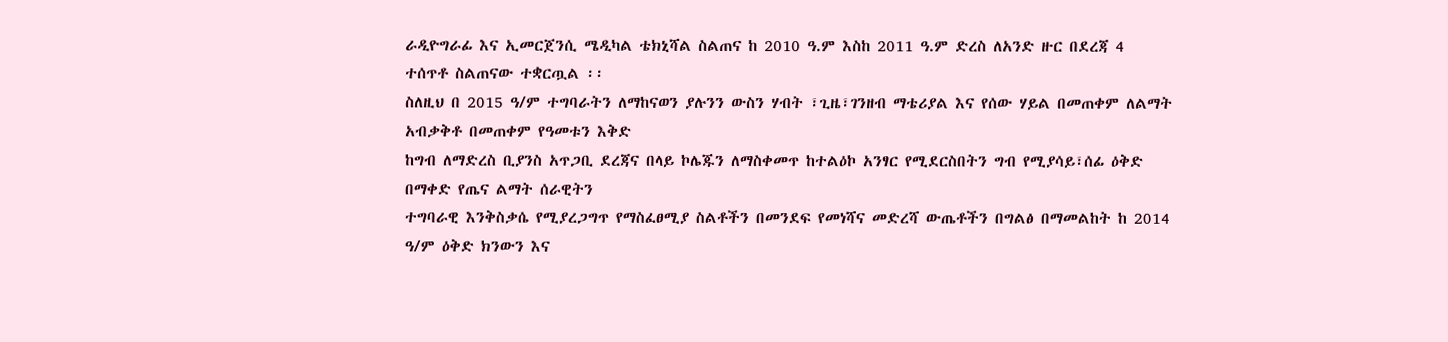ራዲዮግራፊ እና ኢመርጀንሲ ሜዲካል ቴክኒሻል ስልጠና ከ 2010 ዓ.ም እስከ 2011 ዓ.ም ድረስ ለአንድ ዙር በደረጃ 4 ተሰጥቶ ስልጠናው ተቋርጧል ፡፡
ስለዚህ በ 2015 ዓ/ም ተግባራትን ለማከናወን ያሉንን ውስን ሃብት ፣ጊዜ፣ገንዘብ ማቴሪያል እና የሰው ሃይል በመጠቀም ለልማት አብቃቅቶ በመጠቀም የዓመቱን እቅድ
ከግብ ለማድረስ ቢያንስ አጥጋቢ ደረጃና በላይ ኮሌጁን ለማስቀመጥ ከተልዕኮ አንፃር የሚደርስበትን ግብ የሚያሳይ፣ሰፊ ዕቅድ በማቀድ የጤና ልማት ሰራዊትን
ተግባራዊ እንቅስቃሴ የሚያረጋግጥ የማስፈፀሚያ ስልቶችን በመንደፍ የመነሻና መድረሻ ውጤቶችን በግልፅ በማመልከት ከ 2014 ዓ/ም ዕቅድ ክንውን እና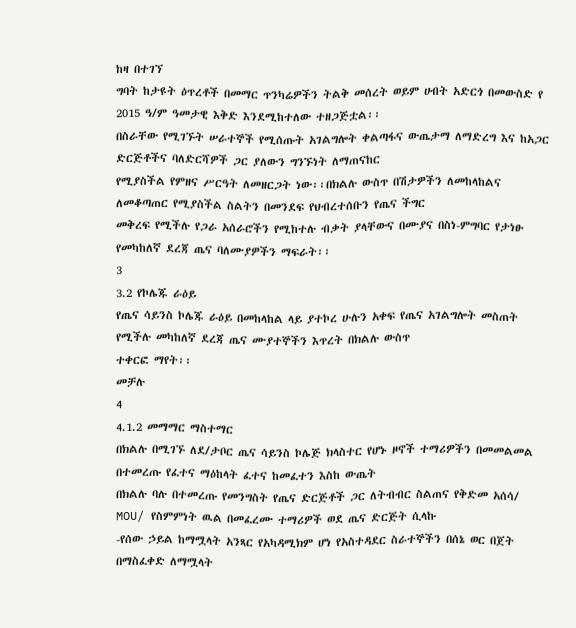ከዛ በተገኘ
ግባት ከታዩት ዕጥረቶች በመማር ጥንካሬዎችን ትልቅ መሰረት ወይም ሀብት አድርጎ በመውስድ የ 2015 ዓ/ም ዓመታዊ እቅድ እንደሚከተለው ተዘጋጅቷል፡፡
በስራቸው የሚገኙት ሠራተኞች የሚሰጡት አገልግሎት ቀልጣፋና ውጤታማ ለማድረግ እና ከአጋር ድርጅቶችና ባለድርሻዎች ጋር ያለውን ግንኙነት ለማጠናከር
የሚያስችል የምዘና ሥርዓት ለመዘርጋት ነው፡፡በክልሉ ውስጥ በሽታዎችን ለመከላከልና ለመቆጣጠር የሚያስችል ስልትን በመንደፍ የህብረተሰቡን የጤና ችግር
መቅረፍ የሚችሉ የጋራ አሰራሮችን የሚከተሉ ብቃት ያላቸውና በሙያና በስነ-ምግባር የታነፁ የመካከለኛ ደረጃ ጤና ባለሙያዎችን ማፍራት፡፡
3
3.2 የኮሌጁ ራዕይ
የጤና ሳይንስ ኮሌጁ ራዕይ በመከላከል ላይ ያተኮረ ሁሉን አቀፍ የጤና አገልግሎት መስጠት የሚችሉ መካከለኛ ደረጃ ጤና ሙያተኞችን እጥረት በክልሉ ውስጥ
ተቀርፎ ማየት፡፡
መቻሉ
4
4.1.2 መማማር ማስተማር
በክልሉ በሚገኙ ለደ/ታቦር ጤና ሳይንስ ኮሌጅ ክላስተር የሆኑ ዞኖች ተማሪዎችን በመመልመል በተመረጡ የፈተና ማዕከላት ፈተና ከመፈተን እስከ ውጤት
በክልሉ ባሉ በተመረጡ የመንግስት የጤና ድርጅቶች ጋር ለትብብር ስልጠና የቅድመ አሰሳ/ MOU/ የስምምነት ዉል በመፈረሙ ተማሪዎች ወደ ጤና ድርጅት ሲላኩ
-የሰው ኃይል ከማሟላት አንጻር የአካዳሚክም ሆነ የአስተዳደር ስራተኞችን በሰኔ ወር በጀት በማስፈቀድ ለማሟላት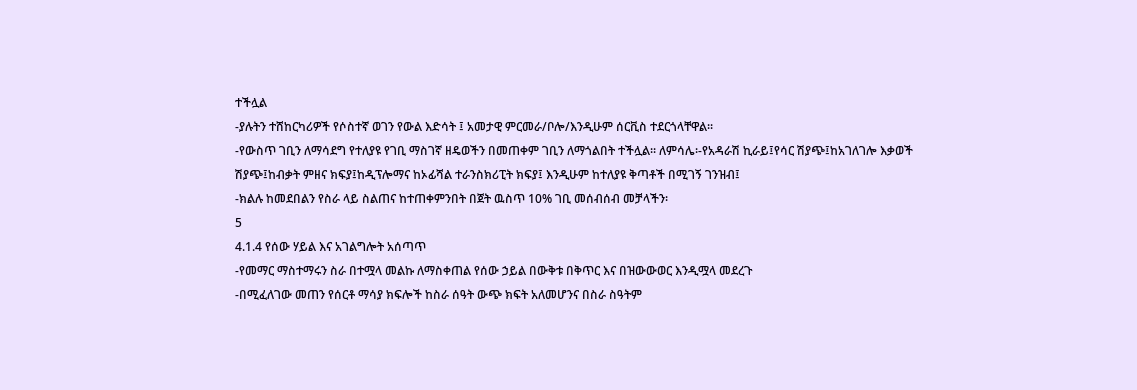ተችሏል
-ያሉትን ተሸከርካሪዎች የሶስተኛ ወገን የውል እድሳት ፤ አመታዊ ምርመራ/ቦሎ/እንዲሁም ሰርቪስ ተደርጎላቸዋል፡፡
-የውስጥ ገቢን ለማሳደግ የተለያዩ የገቢ ማስገኛ ዘዴወችን በመጠቀም ገቢን ለማጎልበት ተችሏል፡፡ ለምሳሌ፡-የአዳራሽ ኪራይ፤የሳር ሽያጭ፤ከአገለገሎ እቃወች
ሽያጭ፤ከብቃት ምዘና ክፍያ፤ከዲፕሎማና ከኦፊሻል ተራንስክሪፒት ክፍያ፤ እንዲሁም ከተለያዩ ቅጣቶች በሚገኝ ገንዝብ፤
-ክልሉ ከመደበልን የስራ ላይ ስልጠና ከተጠቀምንበት በጀት ዉስጥ 10% ገቢ መሰብሰብ መቻላችን፡
5
4.1.4 የሰው ሃይል እና አገልግሎት አሰጣጥ
-የመማር ማስተማሩን ስራ በተሟላ መልኩ ለማስቀጠል የሰው ኃይል በውቅቱ በቅጥር እና በዝውውወር እንዲሟላ መደረጉ
-በሚፈለገው መጠን የሰርቶ ማሳያ ክፍሎች ከስራ ሰዓት ውጭ ክፍት አለመሆንና በስራ ስዓትም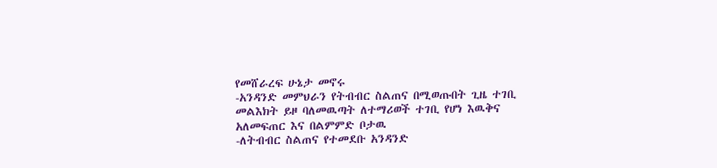የመሸራረፍ ሁኔታ መኖሩ
-አንዳንድ መምህራን የትብብር ስልጠና በሚወጡበት ጊዜ ተገቢ መልእክት ይዞ ባለመዉጣት ለተማሪወች ተገቢ የሆነ እዉቅና አለመፍጠር እና በልምምድ ቦታዉ
-ለትብብር ስልጠና የተመደቡ አንዳንድ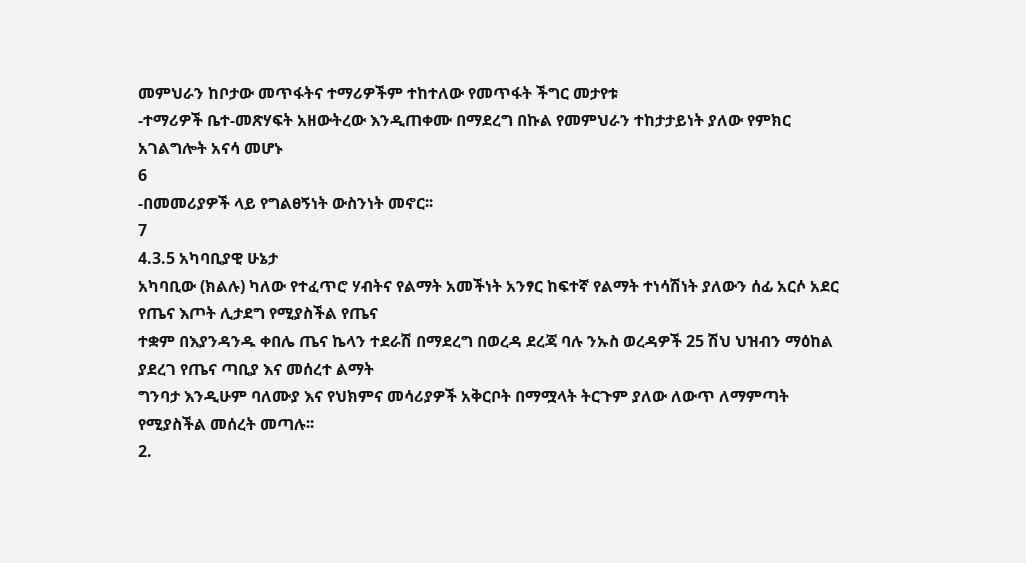መምህራን ከቦታው መጥፋትና ተማሪዎችም ተከተለው የመጥፋት ችግር መታየቱ
-ተማሪዎች ቤተ-መጽሃፍት አዘውትረው እንዲጠቀሙ በማደረግ በኩል የመምህራን ተከታታይነት ያለው የምክር አገልግሎት አናሳ መሆኑ
6
-በመመሪያዎች ላይ የግልፀኝነት ውስንነት መኖር፡፡
7
4.3.5 አካባቢያዊ ሁኔታ
አካባቢው (ክልሉ) ካለው የተፈጥሮ ሃብትና የልማት አመችነት አንፃር ከፍተኛ የልማት ተነሳሽነት ያለውን ሰፊ አርሶ አደር የጤና እጦት ሊታደግ የሚያስችል የጤና
ተቋም በእያንዳንዱ ቀበሌ ጤና ኬላን ተደራሽ በማደረግ በወረዳ ደረጃ ባሉ ንኡስ ወረዳዎች 25 ሽህ ህዝብን ማዕከል ያደረገ የጤና ጣቢያ እና መሰረተ ልማት
ግንባታ እንዲሁም ባለሙያ እና የህክምና መሳሪያዎች አቅርቦት በማሟላት ትርጉም ያለው ለውጥ ለማምጣት የሚያስችል መሰረት መጣሉ፡፡
2.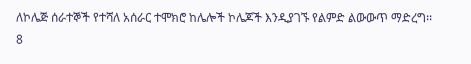ለኮሌጅ ሰራተኞች የተሻለ አሰራር ተሞክሮ ከሌሎች ኮሌጆች እንዲያገኙ የልምድ ልውውጥ ማድረግ፡፡
8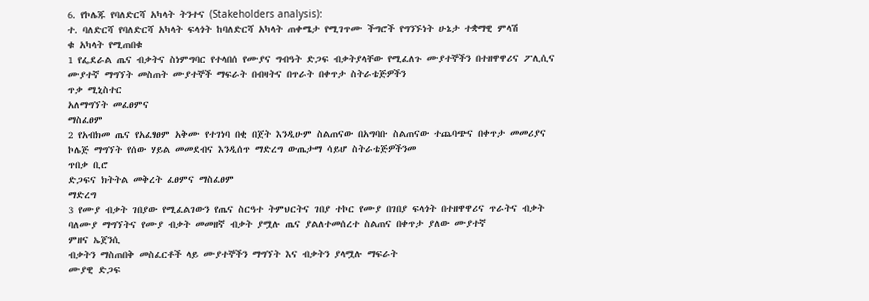6. የኮሌጁ የባለድርሻ አካላት ትንተና (Stakeholders analysis):
ተ. ባለድርሻ የባለድርሻ አካላት ፍላጎት ከባለድርሻ አካላት ጠቀሜታ የሚገጥሙ ችግሮች የግንኙነት ሁኔታ ተቋማዊ ምላሽ
ቁ አካላት የሚጠበቁ
1 የፌደራል ጤና ብቃትና ስነምግባር የተላበሰ የሙያና ግብዓት ድጋፍ ብቃትያላቸው የሚፈለጉ ሙያተኞችን በተዘዋዋሪና ፖሊሲና
ሙያተኛ ማግኘት መስጠት ሙያተኞች ማፍራት በብዛትና በጥራት በቀጥታ ስትራቴጅዎችን
ጥቃ ሚኒስተር
አለማግኘት መፈፀምና
ማስፈፀም
2 የአብክመ ጤና የአፈፃፀም አቅሙ የተገነባ በቂ በጀት እንዲሁም ስልጠናው በአግባቡ ስልጠናው ተጨባጭና በቀጥታ መመሪያና
ኮሌጅ ማግኘት የሰው ሃይል መመደብና እንዲሰጥ ማድረግ ውጤታማ ሳይሆ ስትራቴጅዎችንመ
ጥበቃ ቢሮ
ድጋፍና ክትትል መቅረት ፈፀምና ማስፈፀም
ማድረግ
3 የሙያ ብቃት ገበያው የሚፈልገውን የጤና ስርዓተ ትምህርትና ገበያ ተኮር የሙያ በገበያ ፍላጎት በተዘዋዋሪና ጥራትና ብቃት
ባለሙያ ማግኘትና የሙያ ብቃት መመዘኛ ብቃት ያሟሉ ጤና ያልለተመሰረተ ስልጠና በቀጥታ ያለው ሙያተኛ
ምዘና ኤጀንሲ
ብቃትን ማስጠበቅ መስፈርቶች ላይ ሙያተኞችን ማግኘት እና ብቃትን ያላሟሉ ማፍራት
ሙያዊ ድጋፍ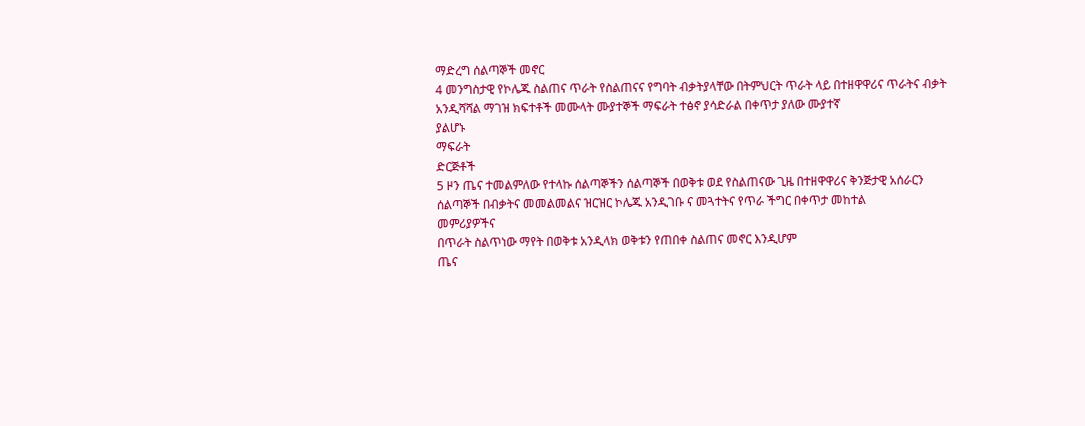ማድረግ ሰልጣኞች መኖር
4 መንግስታዊ የኮሌጁ ስልጠና ጥራት የስልጠናና የግባት ብቃትያላቸው በትምህርት ጥራት ላይ በተዘዋዋሪና ጥራትና ብቃት
አንዲሻሻል ማገዝ ክፍተቶች መሙላት ሙያተኞች ማፍራት ተፅኖ ያሳድራል በቀጥታ ያለው ሙያተኛ
ያልሆኑ
ማፍራት
ድርጅቶች
5 ዞን ጤና ተመልምለው የተላኩ ሰልጣኞችን ሰልጣኞች በወቅቱ ወደ የስልጠናው ጊዜ በተዘዋዋሪና ቅንጅታዊ አሰራርን
ሰልጣኞች በብቃትና መመልመልና ዝርዝር ኮሌጁ አንዲገቡ ና መጓተትና የጥራ ችግር በቀጥታ መከተል
መምሪያዎችና
በጥራት ስልጥነው ማየት በወቅቱ አንዲላክ ወቅቱን የጠበቀ ስልጠና መኖር እንዲሆም
ጤና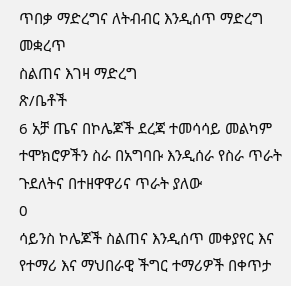ጥበቃ ማድረግና ለትብብር እንዲሰጥ ማድረግ መቋረጥ
ስልጠና እገዛ ማድረግ
ጽ/ቤቶች
6 አቻ ጤና በኮሌጆች ደረጃ ተመሳሳይ መልካም ተሞክሮዎችን ስራ በአግባቡ እንዲሰራ የስራ ጥራት ጉደለትና በተዘዋዋሪና ጥራት ያለው
0
ሳይንስ ኮሌጆች ስልጠና እንዲሰጥ መቀያየር እና የተማሪ እና ማህበራዊ ችግር ተማሪዎች በቀጥታ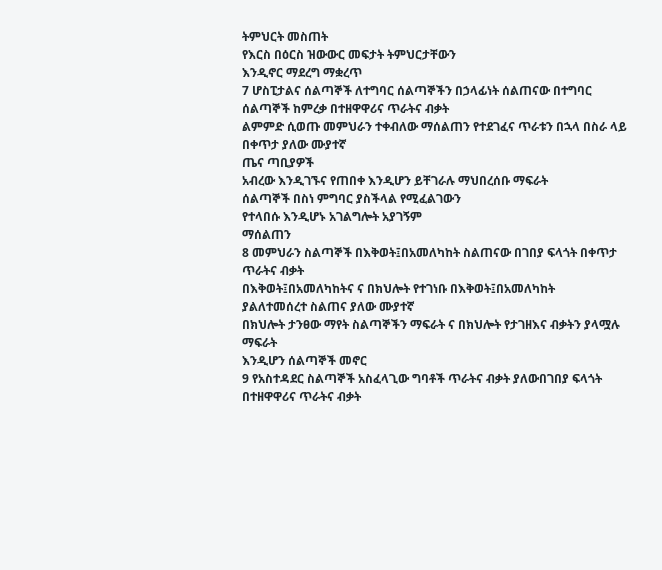ትምህርት መስጠት
የእርስ በዕርስ ዝውውር መፍታት ትምህርታቸውን
እንዲኖር ማደረግ ማቋረጥ
7 ሆስፒታልና ሰልጣኞች ለተግባር ሰልጣኞችን በኃላፊነት ሰልጠናው በተግባር ሰልጣኞች ከምረቃ በተዘዋዋሪና ጥራትና ብቃት
ልምምድ ሲወጡ መምህራን ተቀብለው ማሰልጠን የተደገፈና ጥራቱን በኋላ በስራ ላይ በቀጥታ ያለው ሙያተኛ
ጤና ጣቢያዎች
አብረው እንዲገኙና የጠበቀ እንዲሆን ይቸገራሉ ማህበረሰቡ ማፍራት
ሰልጣኞች በስነ ምግባር ያስችላል የሚፈልገውን
የተላበሱ እንዲሆኑ አገልግሎት አያገኝም
ማሰልጠን
8 መምህራን ስልጣኞች በእቅወት፤በአመለካከት ስልጠናው በገበያ ፍላጎት በቀጥታ ጥራትና ብቃት
በእቅወት፤በአመለካከትና ና በክህሎት የተገነቡ በእቅወት፤በአመለካከት
ያልለተመሰረተ ስልጠና ያለው ሙያተኛ
በክህሎት ታንፀው ማየት ስልጣኞችን ማፍራት ና በክህሎት የታገዘእና ብቃትን ያላሟሉ ማፍራት
እንዲሆን ሰልጣኞች መኖር
9 የአስተዳደር ስልጣኞች አስፈላጊው ግባቶች ጥራትና ብቃት ያለውበገበያ ፍላጎት በተዘዋዋሪና ጥራትና ብቃት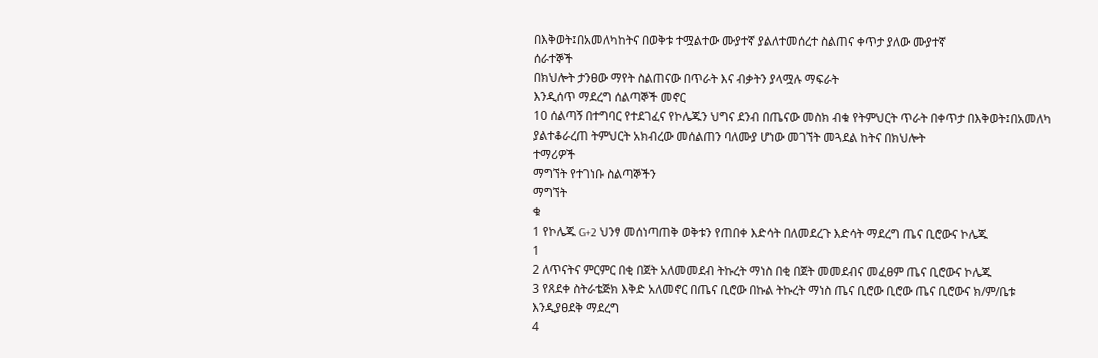በእቅወት፤በአመለካከትና በወቅቱ ተሟልተው ሙያተኛ ያልለተመሰረተ ስልጠና ቀጥታ ያለው ሙያተኛ
ሰራተኞች
በክህሎት ታንፀው ማየት ስልጠናው በጥራት እና ብቃትን ያላሟሉ ማፍራት
እንዲሰጥ ማደረግ ሰልጣኞች መኖር
10 ሰልጣኝ በተግባር የተደገፈና የኮሌጁን ህግና ደንብ በጤናው መስክ ብቁ የትምህርት ጥራት በቀጥታ በእቅወት፤በአመለካ
ያልተቆራረጠ ትምህርት አክብረው መሰልጠን ባለሙያ ሆነው መገኘት መጓደል ከትና በክህሎት
ተማሪዎች
ማግኘት የተገነቡ ስልጣኞችን
ማግኘት
ቁ
1 የኮሌጁ G+2 ህንፃ መሰነጣጠቅ ወቅቱን የጠበቀ እድሳት በለመደረጉ እድሳት ማደረግ ጤና ቢሮውና ኮሌጁ
1
2 ለጥናትና ምርምር በቂ በጀት አለመመደብ ትኩረት ማነስ በቂ በጀት መመደብና መፈፀም ጤና ቢሮውና ኮሌጁ
3 የጸደቀ ስትራቴጅክ እቅድ አለመኖር በጤና ቢሮው በኩል ትኩረት ማነስ ጤና ቢሮው ቢሮው ጤና ቢሮውና ክ/ም/ቤቱ
እንዲያፀደቅ ማደረግ
4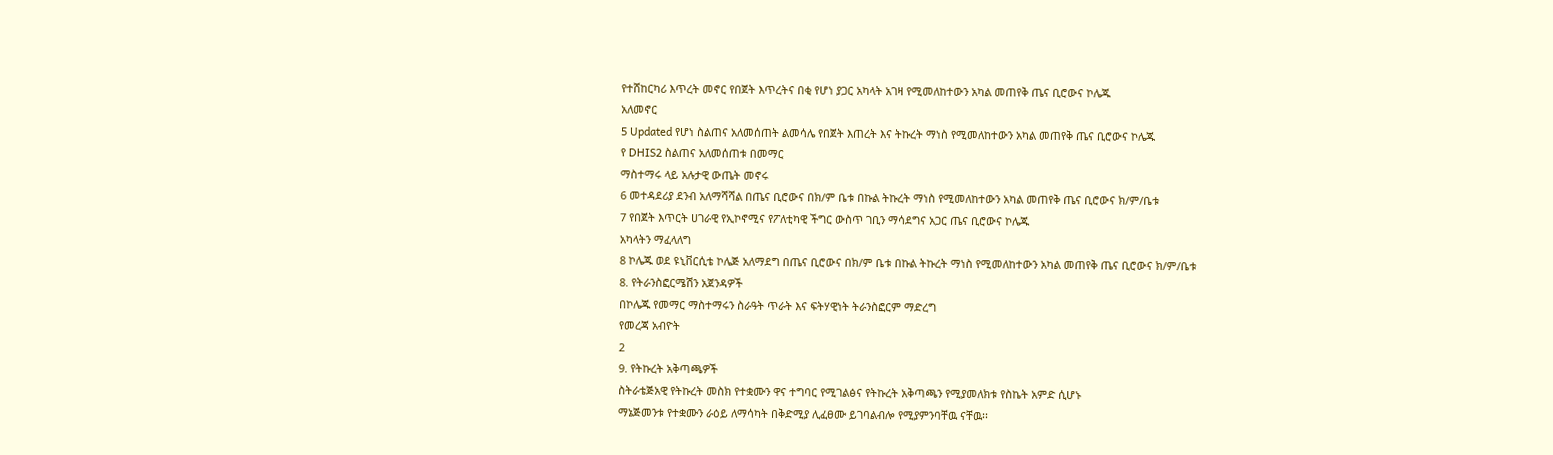የተሸከርካሪ እጥረት መኖር የበጀት እጥረትና በቂ የሆነ ያጋር አካላት አገዛ የሚመለከተውን አካል መጠየቅ ጤና ቢሮውና ኮሌጁ
አለመኖር
5 Updated የሆነ ስልጠና አለመሰጠት ልመሳሌ የበጀት እጠረት እና ትኩረት ማነስ የሚመለከተውን አካል መጠየቅ ጤና ቢሮውና ኮሌጁ
የ DHIS2 ስልጠና አለመሰጠቱ በመማር
ማስተማሩ ላይ አሉታዊ ውጤት መኖሩ
6 መተዳደሪያ ደንብ አለማሻሻል በጤና ቢሮውና በክ/ም ቤቱ በኩል ትኩረት ማነስ የሚመለከተውን አካል መጠየቅ ጤና ቢሮውና ክ/ም/ቤቱ
7 የበጀት እጥርት ሀገራዊ የኢኮኖሚና የፖለቲካዊ ችግር ውስጥ ገቢን ማሳደግና አጋር ጤና ቢሮውና ኮሌጁ
አካላትን ማፈላለግ
8 ኮሌጁ ወደ ዩኒቨርሲቴ ኮሌጅ አለማደግ በጤና ቢሮውና በክ/ም ቤቱ በኩል ትኩረት ማነስ የሚመለከተውን አካል መጠየቅ ጤና ቢሮውና ክ/ም/ቤቱ
8. የትራንስፎርሜሽን አጀንዳዎች
በኮሌጁ የመማር ማስተማሩን ስራዓት ጥራት እና ፍትሃዊነት ትራንስፎርም ማድረግ
የመረጃ አብዮት
2
9. የትኩረት አቅጣጫዎች
ስትራቴጅአዊ የትኩረት መስክ የተቋሙን ዋና ተግባር የሚገልፅና የትኩረት አቅጣጫን የሚያመለክቱ የስኬት አምድ ሲሆኑ
ማኔጅመንቱ የተቋሙን ራዕይ ለማሳካት በቅድሚያ ሊፈፀሙ ይገባልብሎ የሚያምንባቸዉ ናቸዉ፡፡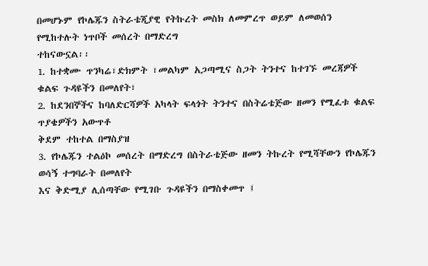በመሆኑም የኮሌጁን ስትራቴጂያዊ የትኩረት መስክ ለመምረጥ ወይም ለመወሰን የሚከተሉት ነጥቦች መሰረት በማድረግ
ተከናውኗል፡፡
1. ከተቋሙ ጥንካሬ፣ድክምት ፣መልካም አጋጣሚና ስጋት ትንተና ከተገኙ መረጃዎች ቁልፍ ጉዳዩችን በመለየት፣
2. ከደንበኞችና ከባለድርሻዎች አካላት ፍላጎት ትንተና በስትሬቴጅው ዘመን የሚፈቱ ቁልፍ ጥያቄዎችን አውጥቶ
ቅደም ተከተል በማስያዝ
3. የኮሌጁን ተልዕኮ መሰረት በማድረግ በስትራቴጅው ዘመን ትኩረት የሚሻቸውን የኮሌጁን ወሳኝ ተግባራት በመለየት
እና ቅድሚያ ሊሰጣቸው የሚገቡ ጉዳዩችን በማስቀመጥ ፤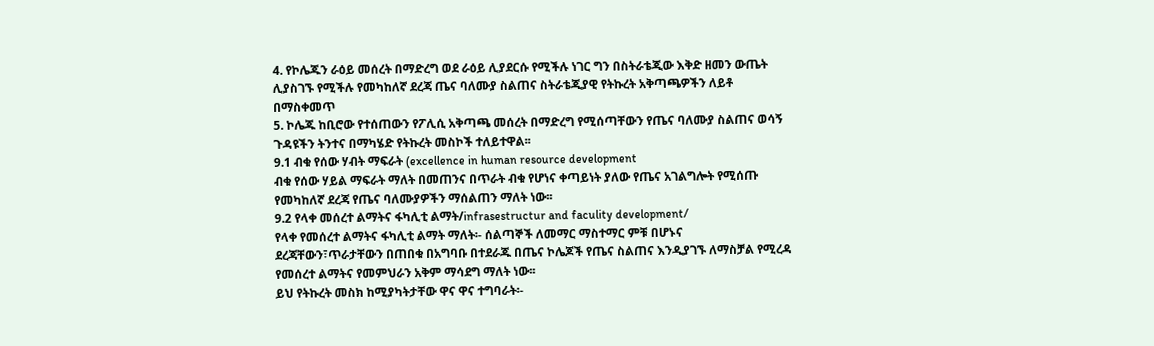4. የኮሌጁን ራዕይ መሰረት በማድረግ ወደ ራዕይ ሊያደርሱ የሚችሉ ነገር ግን በስትራቴጂው እቅድ ዘመን ውጤት
ሊያስገኙ የሚችሉ የመካከለኛ ደረጃ ጤና ባለሙያ ስልጠና ስትራቴጂያዊ የትኩረት አቅጣጫዎችን ለይቶ
በማስቀመጥ
5. ኮሌጁ ከቢሮው የተሰጠውን የፖሊሲ አቅጣጫ መሰረት በማድረግ የሚሰጣቸውን የጤና ባለሙያ ስልጠና ወሳኝ
ጉዳዩችን ትንተና በማካሄድ የትኩረት መስኮች ተለይተዋል፡፡
9.1 ብቁ የሰው ሃብት ማፍራት (excellence in human resource development
ብቁ የሰው ሃይል ማፍራት ማለት በመጠንና በጥራት ብቁ የሆነና ቀጣይነት ያለው የጤና አገልግሎት የሚሰጡ
የመካከለኛ ደረጃ የጤና ባለሙያዎችን ማሰልጠን ማለት ነው፡፡
9.2 የላቀ መሰረተ ልማትና ፋካሊቲ ልማት/infrasestructur and faculity development/
የላቀ የመሰረተ ልማትና ፋካሊቲ ልማት ማለት፡- ሰልጣኞች ለመማር ማስተማር ምቹ በሆኑና
ደረጃቸውን፣ጥራታቸውን በጠበቁ በአግባቡ በተደራጁ በጤና ኮሌጆች የጤና ስልጠና እንዲያገኙ ለማስቻል የሚረዳ
የመሰረተ ልማትና የመምህራን አቅም ማሳደግ ማለት ነው፡፡
ይህ የትኩረት መስክ ከሚያካትታቸው ዋና ዋና ተግባራት፡-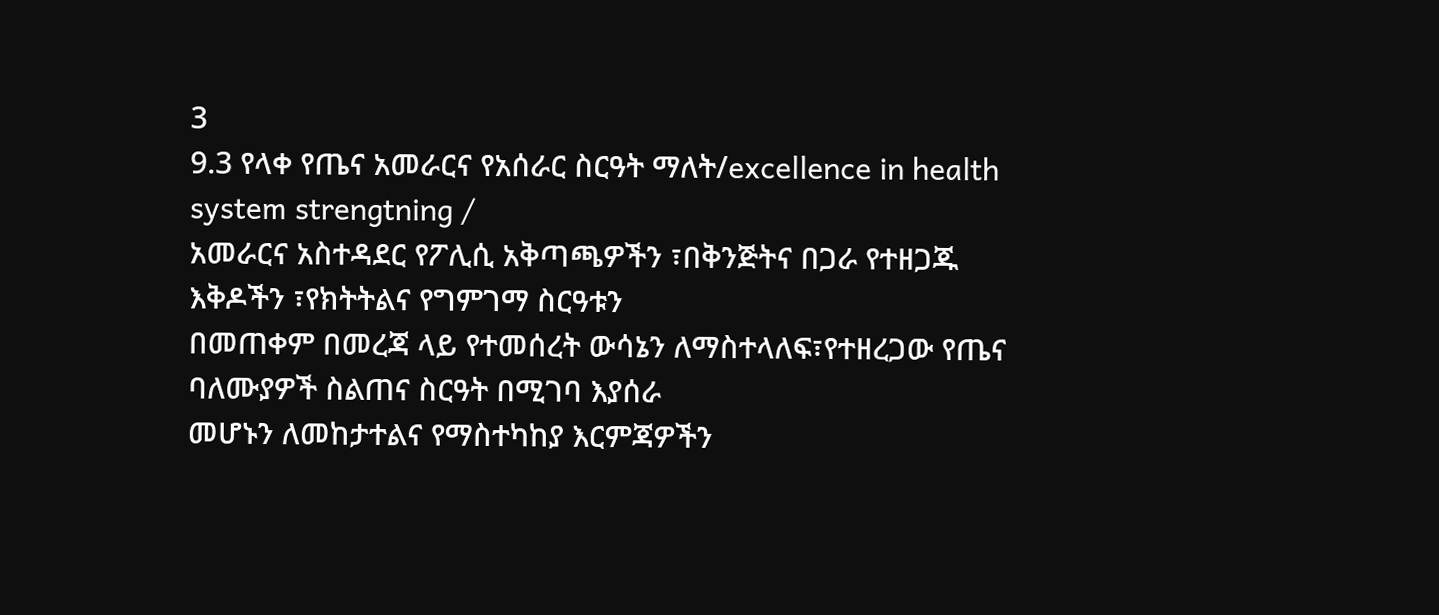3
9.3 የላቀ የጤና አመራርና የአሰራር ስርዓት ማለት/excellence in health system strengtning /
አመራርና አስተዳደር የፖሊሲ አቅጣጫዎችን ፣በቅንጅትና በጋራ የተዘጋጁ እቅዶችን ፣የክትትልና የግምገማ ስርዓቱን
በመጠቀም በመረጃ ላይ የተመሰረት ውሳኔን ለማስተላለፍ፣የተዘረጋው የጤና ባለሙያዎች ስልጠና ስርዓት በሚገባ እያሰራ
መሆኑን ለመከታተልና የማስተካከያ እርምጃዎችን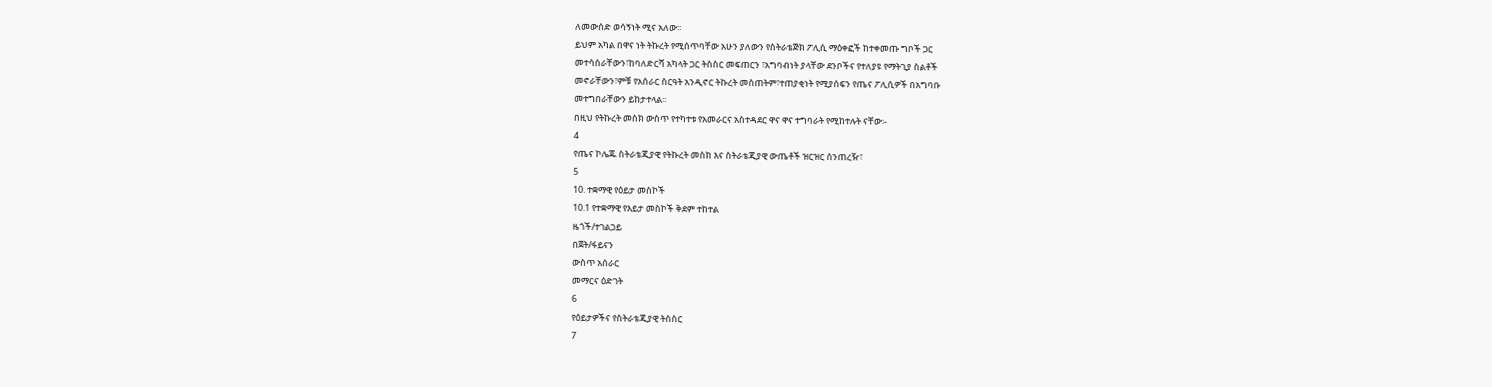ለመውሰድ ወሳኝነት ሚና አለው፡፡
ይህም አካል በዋና ነት ትኩረት የሚሰጥባቸው አሁን ያለውን የስትራቴጅክ ፖሊሲ ማዕቀፎች ከተቀመጡ ግቦች ጋር
መተሳሰራቸውን፣ከባለድርሻ አካላት ጋር ትስስር መፍጠርን ፣አግባብነት ያላቸው ደንቦችና የተለያዩ የማትጊያ ስልቶች
መኖራቸውን፣ምቹ የአሰራር ስርዓት አንዲኖር ትኩረት መስጠትም፣ተጠያቂነት የሚያሰፍን የጤና ፖሊሲዎች በአግባቡ
መተግበራቸውን ይከታተላል፡፡
በዚህ የትኩረት መስክ ውስጥ የተካተቱ የአመራርና አስተዳደር ዋና ዋና ተግባራት የሚከተሉት ናቸው፡-
4
የጤና ኮሌጁ ስትራቴጂያዊ የትኩረት መስክ እና ስትራቴጂያዊ ውጤቶች ዝርዝር ሰንጠረዥ፣
5
10. ተቋማዊ የዕይታ መስኮች
10.1 የተቋማዊ የእይታ መስኮች ቅደም ተከተል
ዜጎች/ተገልጋይ
በጀት/ፋይናን
ውስጥ አሰራር
መማርና ዕድገት
6
የዕይታዎችና የስትራቴጂያዊ ትስስር
7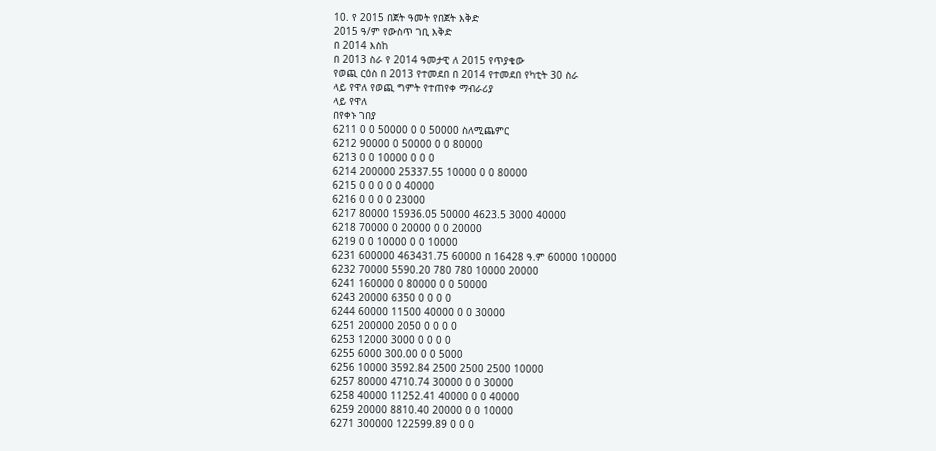10. የ 2015 በጀት ዓመት የበጀት እቅድ
2015 ዓ/ም የውስጥ ገቢ እቅድ
በ 2014 እስከ
በ 2013 ስራ የ 2014 ዓመታዊ ለ 2015 የጥያቄው
የወጪ ርዕስ በ 2013 የተመደበ በ 2014 የተመደበ የካቲት 30 ስራ
ላይ የዋለ የወጪ ግምት የተጠየቀ ማብራሪያ
ላይ የዋለ
በየቀኑ ገበያ
6211 0 0 50000 0 0 50000 ስለሚጨምር
6212 90000 0 50000 0 0 80000
6213 0 0 10000 0 0 0
6214 200000 25337.55 10000 0 0 80000
6215 0 0 0 0 0 40000
6216 0 0 0 0 23000
6217 80000 15936.05 50000 4623.5 3000 40000
6218 70000 0 20000 0 0 20000
6219 0 0 10000 0 0 10000
6231 600000 463431.75 60000 በ 16428 ዓ.ም 60000 100000
6232 70000 5590.20 780 780 10000 20000
6241 160000 0 80000 0 0 50000
6243 20000 6350 0 0 0 0
6244 60000 11500 40000 0 0 30000
6251 200000 2050 0 0 0 0
6253 12000 3000 0 0 0 0
6255 6000 300.00 0 0 5000
6256 10000 3592.84 2500 2500 2500 10000
6257 80000 4710.74 30000 0 0 30000
6258 40000 11252.41 40000 0 0 40000
6259 20000 8810.40 20000 0 0 10000
6271 300000 122599.89 0 0 0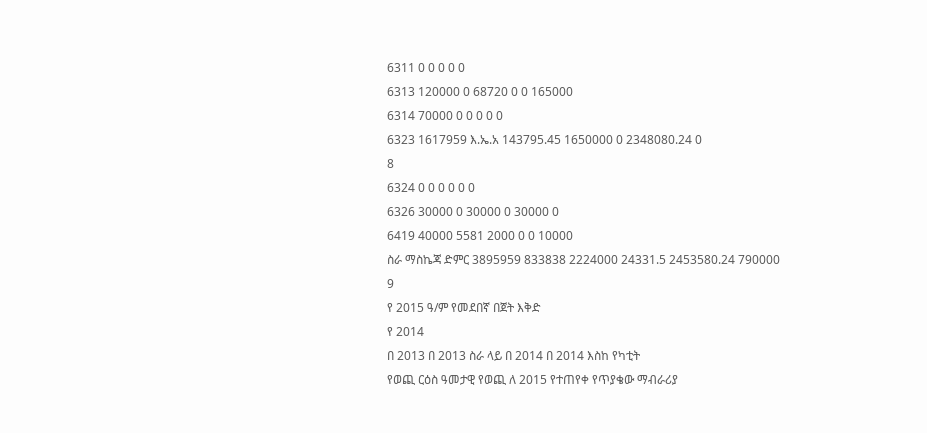6311 0 0 0 0 0
6313 120000 0 68720 0 0 165000
6314 70000 0 0 0 0 0
6323 1617959 እ.ኤ.አ 143795.45 1650000 0 2348080.24 0
8
6324 0 0 0 0 0 0
6326 30000 0 30000 0 30000 0
6419 40000 5581 2000 0 0 10000
ስራ ማስኬጃ ድምር 3895959 833838 2224000 24331.5 2453580.24 790000
9
የ 2015 ዓ/ም የመደበኛ በጀት እቅድ
የ 2014
በ 2013 በ 2013 ስራ ላይ በ 2014 በ 2014 እስከ የካቲት
የወጪ ርዕስ ዓመታዊ የወጪ ለ 2015 የተጠየቀ የጥያቄው ማብራሪያ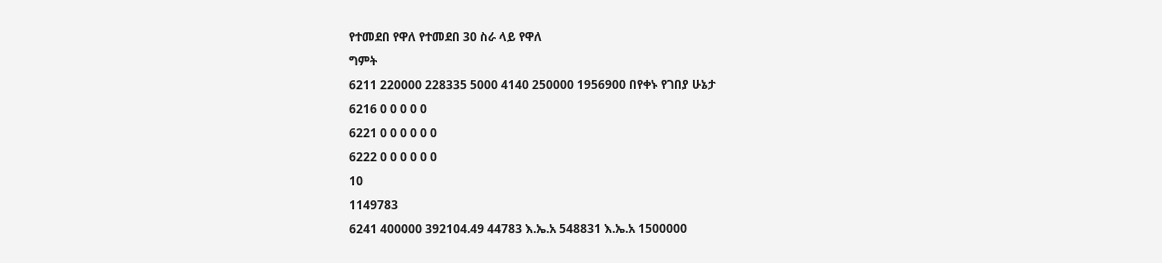የተመደበ የዋለ የተመደበ 30 ስራ ላይ የዋለ
ግምት
6211 220000 228335 5000 4140 250000 1956900 በየቀኑ የገበያ ሁኔታ
6216 0 0 0 0 0
6221 0 0 0 0 0 0
6222 0 0 0 0 0 0
10
1149783
6241 400000 392104.49 44783 እ.ኤ.አ 548831 እ.ኤ.አ 1500000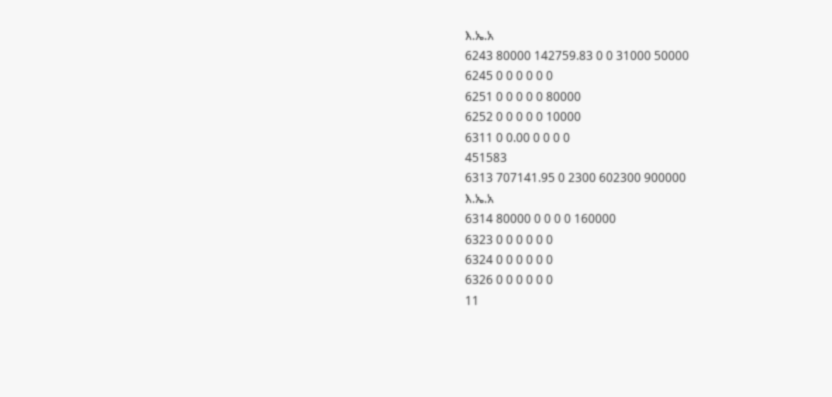እ.ኤ.አ
6243 80000 142759.83 0 0 31000 50000
6245 0 0 0 0 0 0
6251 0 0 0 0 0 80000
6252 0 0 0 0 0 10000
6311 0 0.00 0 0 0 0
451583
6313 707141.95 0 2300 602300 900000
እ.ኤ.አ
6314 80000 0 0 0 0 160000
6323 0 0 0 0 0 0
6324 0 0 0 0 0 0
6326 0 0 0 0 0 0
11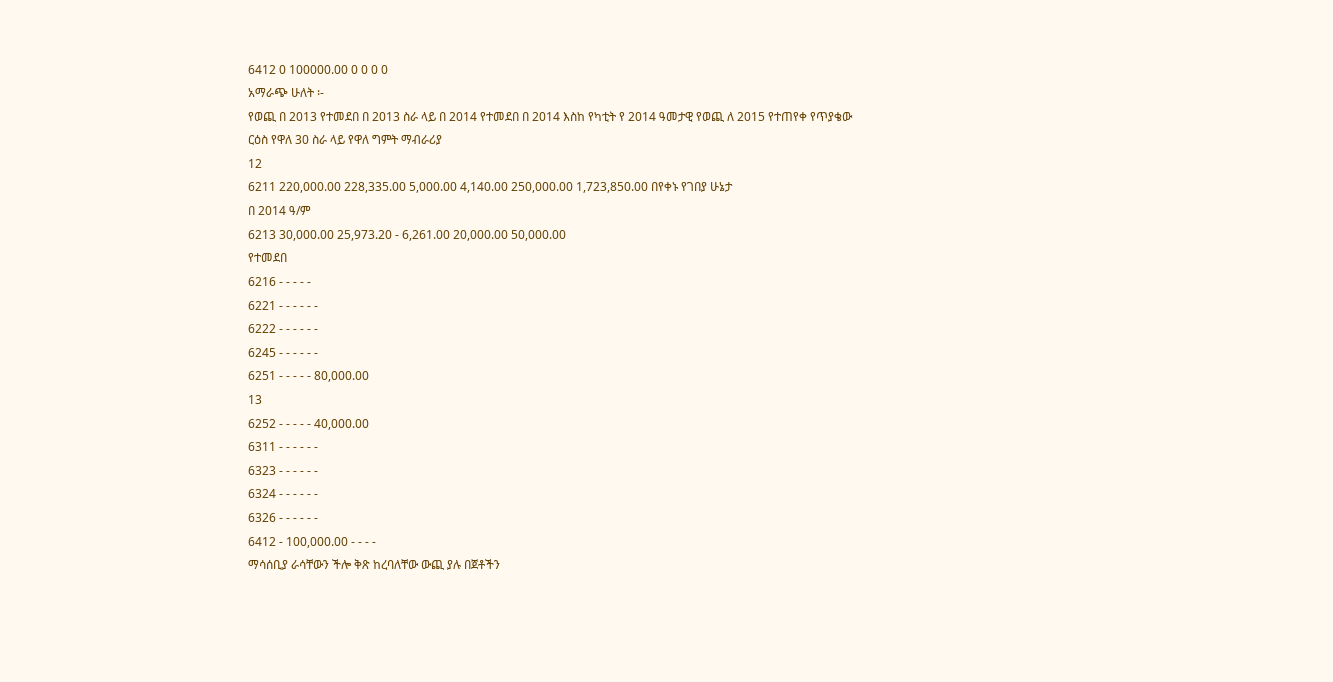6412 0 100000.00 0 0 0 0
አማራጭ ሁለት ፡-
የወጪ በ 2013 የተመደበ በ 2013 ስራ ላይ በ 2014 የተመደበ በ 2014 እስከ የካቲት የ 2014 ዓመታዊ የወጪ ለ 2015 የተጠየቀ የጥያቄው
ርዕስ የዋለ 30 ስራ ላይ የዋለ ግምት ማብራሪያ
12
6211 220,000.00 228,335.00 5,000.00 4,140.00 250,000.00 1,723,850.00 በየቀኑ የገበያ ሁኔታ
በ 2014 ዓ/ም
6213 30,000.00 25,973.20 - 6,261.00 20,000.00 50,000.00
የተመደበ
6216 - - - - -
6221 - - - - - -
6222 - - - - - -
6245 - - - - - -
6251 - - - - - 80,000.00
13
6252 - - - - - 40,000.00
6311 - - - - - -
6323 - - - - - -
6324 - - - - - -
6326 - - - - - -
6412 - 100,000.00 - - - -
ማሳሰቢያ ራሳቸውን ችሎ ቅጽ ከረባለቸው ውጪ ያሉ በጀቶችን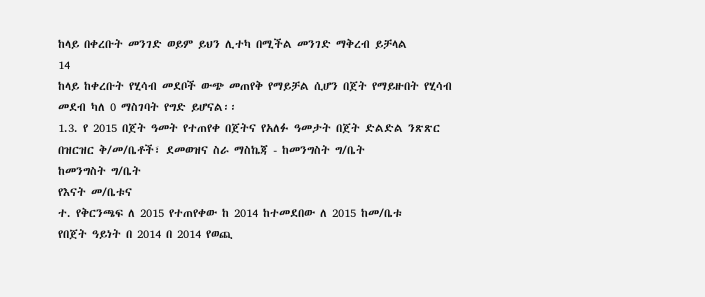ከላይ በቀረቡት መንገድ ወይም ይህን ሊተካ በሚችል መንገድ ማቅረብ ይቻላል
14
ከላይ ከቀረቡት የሂሳብ መደቦች ውጭ መጠየቅ የማይቻል ሲሆን በጀት የማይዙበት የሂሳብ መደብ ካለ 0 ማስገባት የግድ ይሆናል፡፡
1.3. የ 2015 በጀት ዓመት የተጠየቀ በጀትና የአለፉ ዓመታት በጀት ድልድል ንጽጽር በዝርዝር ቅ/መ/ቤቶች፣ ደመወዝና ስራ ማስኬጃ - ከመንግስት ግ/ቤት
ከመንግስት ግ/ቤት
የእናት መ/ቤቱና
ተ. የቅርንጫፍ ለ 2015 የተጠየቀው ከ 2014 ከተመደበው ለ 2015 ከመ/ቤቱ
የበጀት ዓይነት በ 2014 በ 2014 የወጪ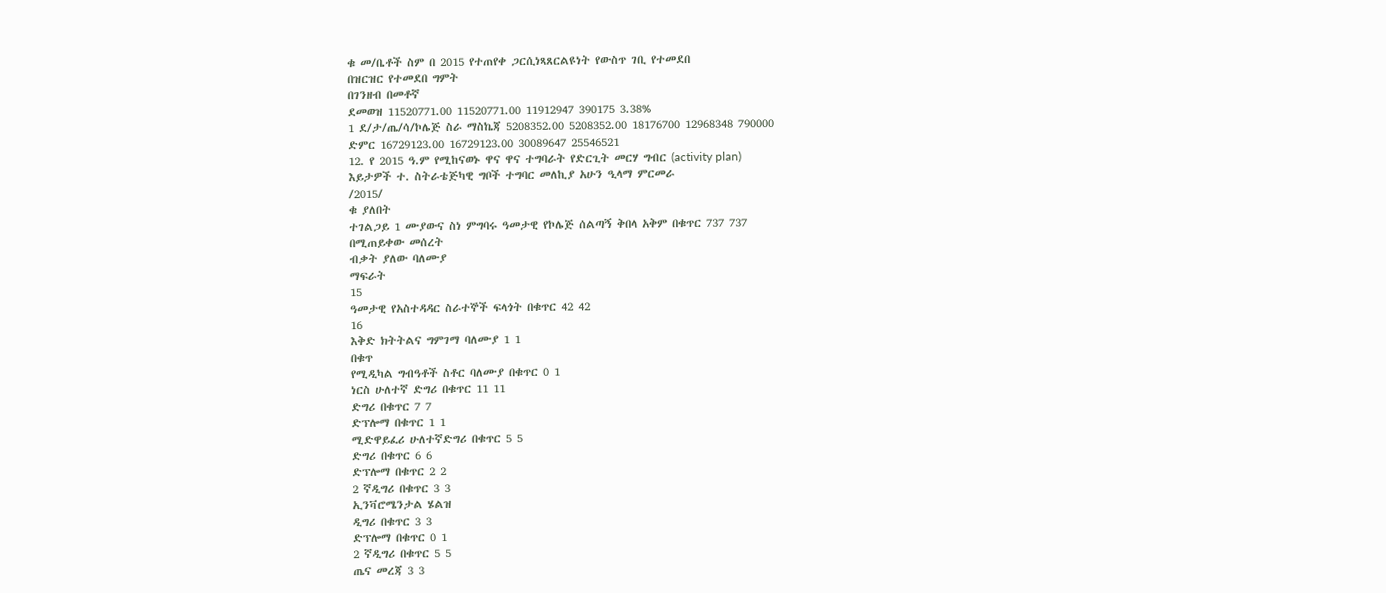ቁ መ/ቤቶች ስም በ 2015 የተጠየቀ ጋርሲነጻጸርልዩነት የውስጥ ገቢ የተመደበ
በዝርዝር የተመደበ ግምት
በገንዘብ በመቶኛ
ደመወዝ 11520771.00 11520771.00 11912947 390175 3.38%
1 ደ/ታ/ጤ/ሳ/ኮሌጅ ስራ ማስኬጃ 5208352.00 5208352.00 18176700 12968348 790000
ድምር 16729123.00 16729123.00 30089647 25546521
12. የ 2015 ዓ.ም የሚከናወኑ ዋና ዋና ተግባራት የድርጊት መርሃ ግብር (activity plan)
እይታዎች ተ. ስትራቴጅካዊ ግቦች ተግባር መለኪያ አሁን ዒላማ ምርመራ
/2015/
ቁ ያለበት
ተገልጋይ 1 ሙያውና ስነ ምግባሩ ዓመታዊ የኮሌጅ ሰልጣኝ ቅበላ አቅም በቁጥር 737 737
በሚጠይቀው መሰረት
ብቃት ያለው ባለሙያ
ማፍራት
15
ዓመታዊ የአስተዳዳር ስራተኞች ፍላጎት በቁጥር 42 42
16
እቅድ ክትትልና ግምገማ ባለሙያ 1 1
በቁጥ
የሚዲካል ግብዓቶች ስቶር ባለሙያ በቁጥር 0 1
ነርስ ሁለተኛ ድግሪ በቁጥር 11 11
ድግሪ በቁጥር 7 7
ድፕሎማ በቁጥር 1 1
ሚድዋይፈሪ ሁለተኛድግሪ በቁጥር 5 5
ድግሪ በቁጥር 6 6
ድፕሎማ በቁጥር 2 2
2 ኛዲግሪ በቁጥር 3 3
ኢንቫሮሜንታል ሄልዝ
ዲግሪ በቁጥር 3 3
ድፕሎማ በቁጥር 0 1
2 ኛዲግሪ በቁጥር 5 5
ጤና መረጃ 3 3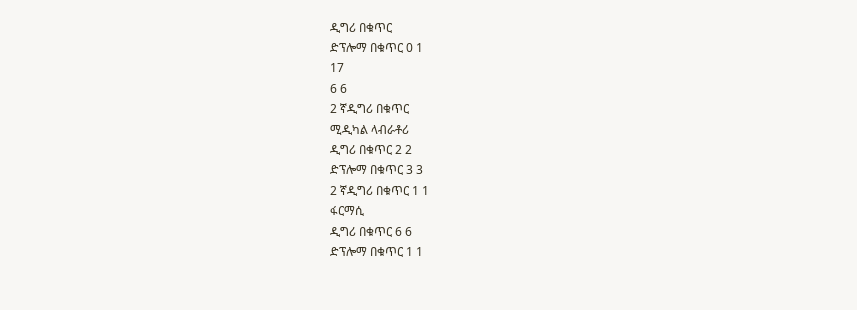ዲግሪ በቁጥር
ድፕሎማ በቁጥር 0 1
17
6 6
2 ኛዲግሪ በቁጥር
ሚዲካል ላብራቶሪ
ዲግሪ በቁጥር 2 2
ድፕሎማ በቁጥር 3 3
2 ኛዲግሪ በቁጥር 1 1
ፋርማሲ
ዲግሪ በቁጥር 6 6
ድፕሎማ በቁጥር 1 1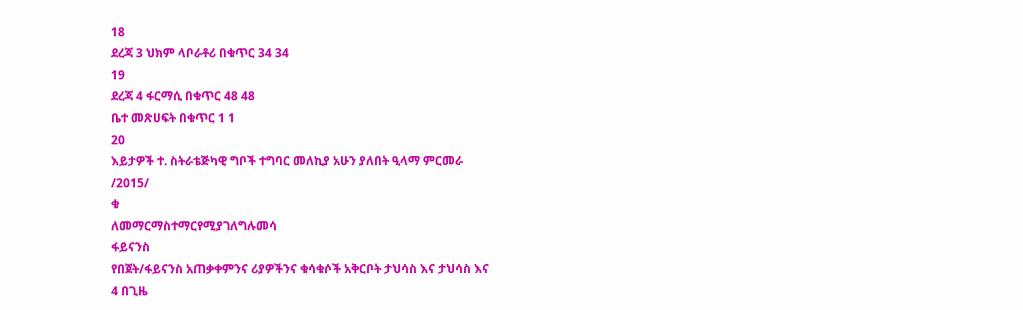18
ደረጃ 3 ህክም ላቦራቶሪ በቁጥር 34 34
19
ደረጃ 4 ፋርማሲ በቁጥር 48 48
ቤተ መጽሀፍት በቁጥር 1 1
20
እይታዎች ተ. ስትራቴጅካዊ ግቦች ተግባር መለኪያ አሁን ያለበት ዒላማ ምርመራ
/2015/
ቁ
ለመማርማስተማርየሚያገለግሉመሳ
ፋይናንስ
የበጀት/ፋይናንስ አጠቃቀምንና ሪያዎችንና ቁሳቁሶች አቅርቦት ታህሳስ እና ታህሳስ እና
4 በጊዜ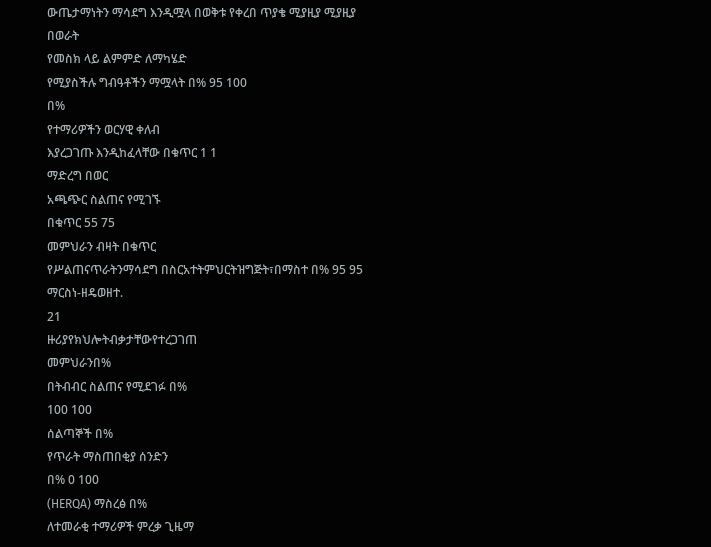ውጤታማነትን ማሳደግ እንዲሟላ በወቅቱ የቀረበ ጥያቄ ሚያዚያ ሚያዚያ
በወራት
የመስክ ላይ ልምምድ ለማካሄድ
የሚያስችሉ ግብዓቶችን ማሟላት በ% 95 100
በ%
የተማሪዎችን ወርሃዊ ቀለብ
እያረጋገጡ እንዲከፈላቸው በቁጥር 1 1
ማድረግ በወር
አጫጭር ስልጠና የሚገኙ
በቁጥር 55 75
መምህራን ብዛት በቁጥር
የሥልጠናጥራትንማሳደግ በስርአተትምህርትዝግጅት፣በማስተ በ% 95 95
ማርስነ-ዘዴወዘተ.
21
ዙሪያየክህሎትብቃታቸውየተረጋገጠ
መምህራንበ%
በትብብር ስልጠና የሚደገፉ በ%
100 100
ሰልጣኞች በ%
የጥራት ማስጠበቂያ ሰንድን
በ% 0 100
(HERQA) ማስረፅ በ%
ለተመራቂ ተማሪዎች ምረቃ ጊዜማ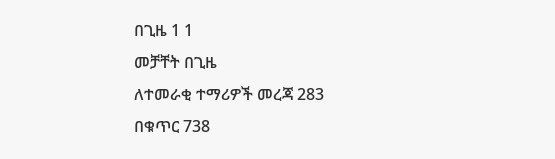በጊዜ 1 1
መቻቸት በጊዜ
ለተመራቂ ተማሪዎች መረጃ 283
በቁጥር 738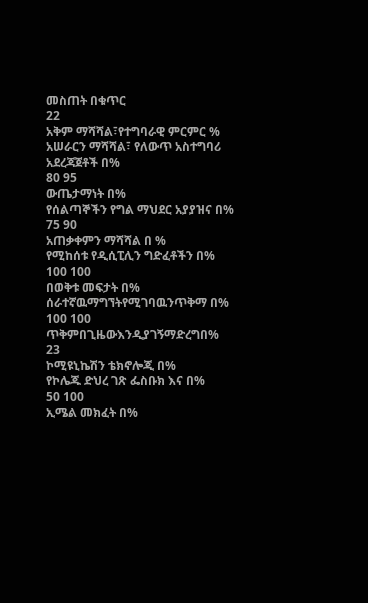መስጠት በቁጥር
22
አቅም ማሻሻል፣የተግባራዊ ምርምር %
አሠራርን ማሻሻል፣ የለውጥ አስተግባሪ አደረጃጀቶች በ%
80 95
ውጤታማነት በ%
የሰልጣኞችን የግል ማህደር አያያዝና በ%
75 90
አጠቃቀምን ማሻሻል በ %
የሚከሰቱ የዲሲፒሊን ግድፈቶችን በ%
100 100
በወቅቱ መፍታት በ%
ሰራተኛዉማግኘትየሚገባዉንጥቅማ በ%
100 100
ጥቅምበጊዜውእንዲያገኝማድረግበ%
23
ኮሚዩኒኬሽን ቴክኖሎጂ በ%
የኮሌጁ ድህረ ገጽ ፌስቡክ እና በ%
50 100
ኢሜል መክፈት በ%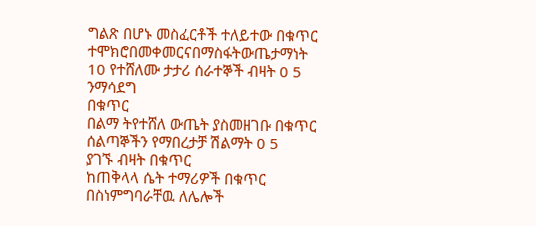ግልጽ በሆኑ መስፈርቶች ተለይተው በቁጥር
ተሞክሮበመቀመርናበማስፋትውጤታማነት
10 የተሸለሙ ታታሪ ሰራተኞች ብዛት 0 5
ንማሳደግ
በቁጥር
በልማ ትየተሸለ ውጤት ያስመዘገቡ በቁጥር
ሰልጣኞችን የማበረታቻ ሽልማት 0 5
ያገኙ ብዛት በቁጥር
ከጠቅላላ ሴት ተማሪዎች በቁጥር
በስነምግባራቸዉ ለሌሎች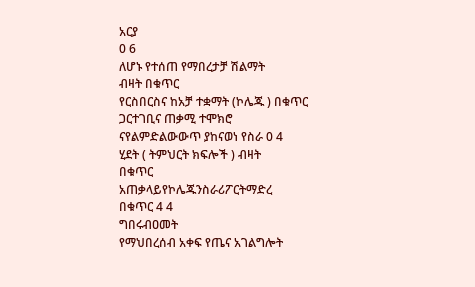አርያ
0 6
ለሆኑ የተሰጠ የማበረታቻ ሽልማት
ብዛት በቁጥር
የርስበርስና ከአቻ ተቋማት (ኮሌጁ ) በቁጥር
ጋርተገቢና ጠቃሚ ተሞክሮ
ናየልምድልውውጥ ያከናወነ የስራ 0 4
ሂደት ( ትምህርት ክፍሎች ) ብዛት
በቁጥር
አጠቃላይየኮሌጁንስራሪፖርትማድረ
በቁጥር 4 4
ግበሩብዐመት
የማህበረሰብ አቀፍ የጤና አገልግሎት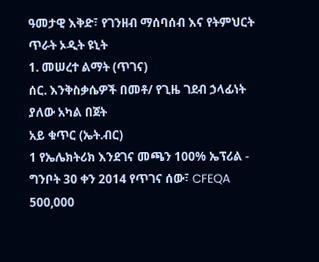ዓመታዊ እቅድ፣ የገንዘብ ማሰባሰብ እና የትምህርት ጥራት ኦዲት ዩኒት
1. መሠረተ ልማት (ጥገና)
ሰር. እንቅስቃሴዎች በመቶ/ የጊዜ ገደብ ኃላፊነት ያለው አካል በጀት
አይ ቁጥር (ኤት.ብር)
1 የኤሌክትሪክ እንደገና መጫን 100% ኤፕሪል - ግንቦት 30 ቀን 2014 የጥገና ሰው፣ CFEQA 500,000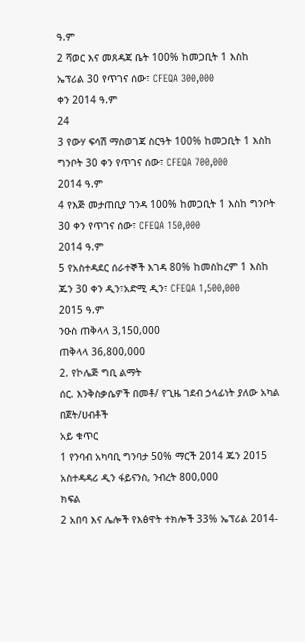ዓ.ም
2 ሻወር እና መጸዳጃ ቤት 100% ከመጋቢት 1 እስከ ኤፕሪል 30 የጥገና ሰው፣ CFEQA 300,000
ቀን 2014 ዓ.ም
24
3 የውሃ ፍሳሽ ማስወገጃ ስርዓት 100% ከመጋቢት 1 እስከ ግንቦት 30 ቀን የጥገና ሰው፣ CFEQA 700,000
2014 ዓ.ም
4 የእጅ መታጠቢያ ገንዳ 100% ከመጋቢት 1 እስከ ግንቦት 30 ቀን የጥገና ሰው፣ CFEQA 150,000
2014 ዓ.ም
5 የአስተዳደር ሰራተኞች እገዳ 80% ከመስከረም 1 እስከ ጁን 30 ቀን ዲን፣አድሚ ዲን፣ CFEQA 1,500,000
2015 ዓ.ም
ንዑስ ጠቅላላ 3,150,000
ጠቅላላ 36,800,000
2. የኮሌጅ ግቢ ልማት
ሰር. እንቅስቃሴዎች በመቶ/ የጊዜ ገደብ ኃላፊነት ያለው አካል በጀት/ሀብቶች
አይ ቁጥር
1 የንባብ አካባቢ ግንባታ 50% ማርች 2014 ጁን 2015 አስተዳዳሪ ዲን ፋይናንስ, ንብረት 800,000
ክፍል
2 አበባ እና ሌሎች የእፅዋት ተክሎች 33% ኤፕሪል 2014-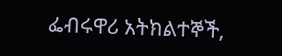ፌብሩዋሪ አትክልተኞች,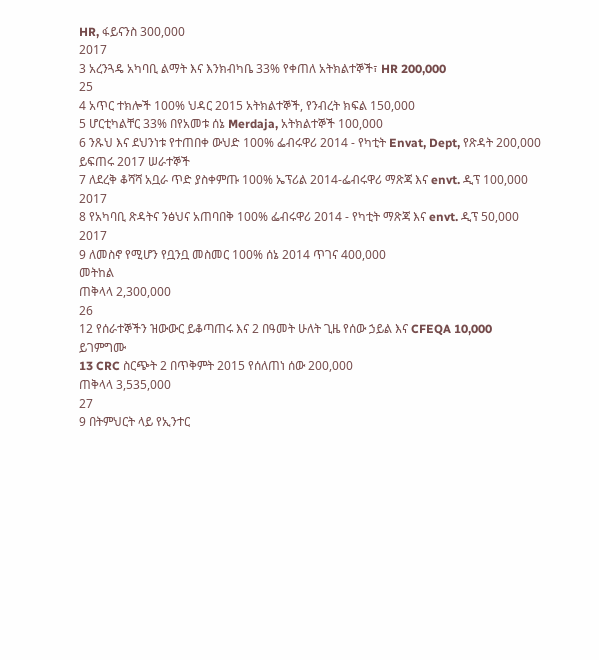HR, ፋይናንስ 300,000
2017
3 አረንጓዴ አካባቢ ልማት እና እንክብካቤ 33% የቀጠለ አትክልተኞች፣ HR 200,000
25
4 አጥር ተክሎች 100% ህዳር 2015 አትክልተኞች, የንብረት ክፍል 150,000
5 ሆርቲካልቸር 33% በየአመቱ ሰኔ Merdaja, አትክልተኞች 100,000
6 ንጹህ እና ደህንነቱ የተጠበቀ ውህድ 100% ፌብሩዋሪ 2014 - የካቲት Envat, Dept, የጽዳት 200,000
ይፍጠሩ 2017 ሠራተኞች
7 ለደረቅ ቆሻሻ አቧራ ጥድ ያስቀምጡ 100% ኤፕሪል 2014-ፌብሩዋሪ ማጽጃ እና envt. ዲፕ 100,000
2017
8 የአካባቢ ጽዳትና ንፅህና አጠባበቅ 100% ፌብሩዋሪ 2014 - የካቲት ማጽጃ እና envt. ዲፕ 50,000
2017
9 ለመስኖ የሚሆን የቧንቧ መስመር 100% ሰኔ 2014 ጥገና 400,000
መትከል
ጠቅላላ 2,300,000
26
12 የሰራተኞችን ዝውውር ይቆጣጠሩ እና 2 በዓመት ሁለት ጊዜ የሰው ኃይል እና CFEQA 10,000
ይገምግሙ
13 CRC ስርጭት 2 በጥቅምት 2015 የሰለጠነ ሰው 200,000
ጠቅላላ 3,535,000
27
9 በትምህርት ላይ የኢንተር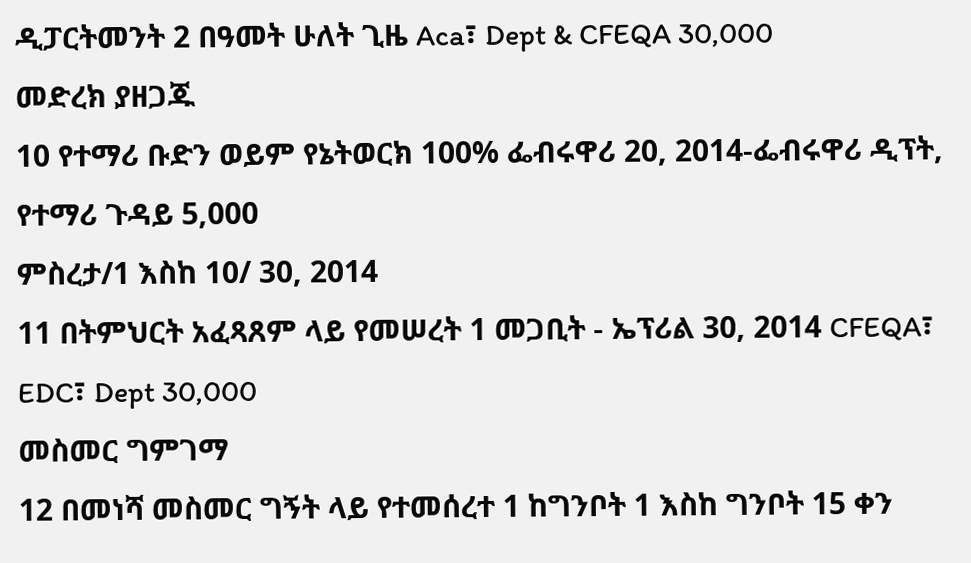ዲፓርትመንት 2 በዓመት ሁለት ጊዜ Aca፣ Dept & CFEQA 30,000
መድረክ ያዘጋጁ
10 የተማሪ ቡድን ወይም የኔትወርክ 100% ፌብሩዋሪ 20, 2014-ፌብሩዋሪ ዲፕት, የተማሪ ጉዳይ 5,000
ምስረታ/1 እስከ 10/ 30, 2014
11 በትምህርት አፈጻጸም ላይ የመሠረት 1 መጋቢት - ኤፕሪል 30, 2014 CFEQA፣ EDC፣ Dept 30,000
መስመር ግምገማ
12 በመነሻ መስመር ግኝት ላይ የተመሰረተ 1 ከግንቦት 1 እስከ ግንቦት 15 ቀን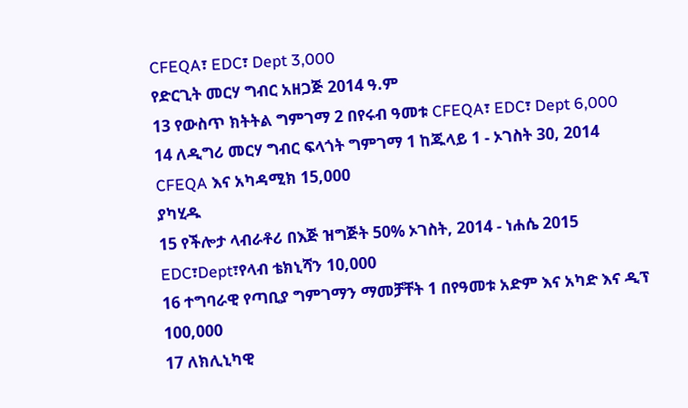CFEQA፣ EDC፣ Dept 3,000
የድርጊት መርሃ ግብር አዘጋጅ 2014 ዓ.ም
13 የውስጥ ክትትል ግምገማ 2 በየሩብ ዓመቱ CFEQA፣ EDC፣ Dept 6,000
14 ለዲግሪ መርሃ ግብር ፍላጎት ግምገማ 1 ከጁላይ 1 - ኦገስት 30, 2014 CFEQA እና አካዳሚክ 15,000
ያካሂዱ
15 የችሎታ ላብራቶሪ በእጅ ዝግጅት 50% ኦገስት, 2014 - ነሐሴ 2015 EDC፣Dept፣የላብ ቴክኒሻን 10,000
16 ተግባራዊ የጣቢያ ግምገማን ማመቻቸት 1 በየዓመቱ አድም እና አካድ እና ዲፕ 100,000
17 ለክሊኒካዊ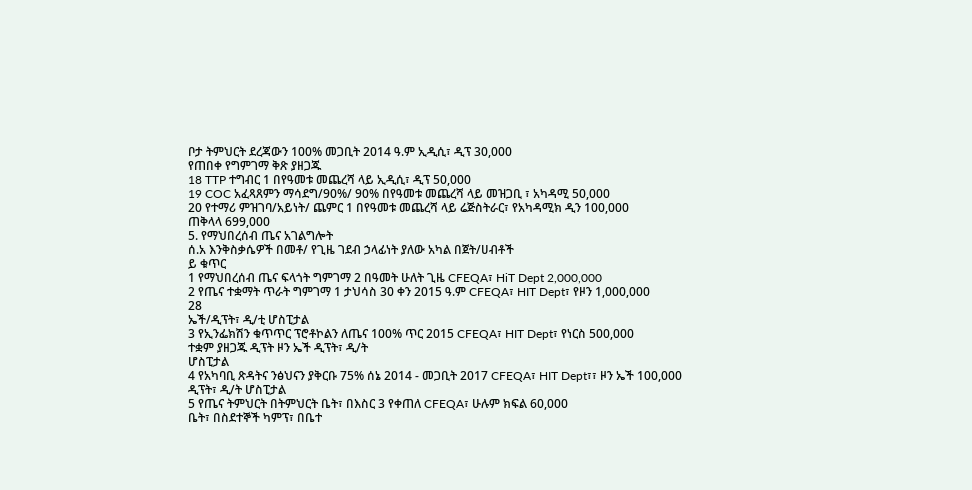ቦታ ትምህርት ደረጃውን 100% መጋቢት 2014 ዓ.ም ኢዲሲ፣ ዲፕ 30,000
የጠበቀ የግምገማ ቅጽ ያዘጋጁ
18 TTP ተግብር 1 በየዓመቱ መጨረሻ ላይ ኢዲሲ፣ ዲፕ 50,000
19 COC አፈጻጸምን ማሳደግ/90%/ 90% በየዓመቱ መጨረሻ ላይ መዝጋቢ ፣ አካዳሚ 50,000
20 የተማሪ ምዝገባ/አይነት/ ጨምር 1 በየዓመቱ መጨረሻ ላይ ሬጅስትራር፣ የአካዳሚክ ዲን 100,000
ጠቅላላ 699,000
5. የማህበረሰብ ጤና አገልግሎት
ሰ.አ እንቅስቃሴዎች በመቶ/ የጊዜ ገደብ ኃላፊነት ያለው አካል በጀት/ሀብቶች
ይ ቁጥር
1 የማህበረሰብ ጤና ፍላጎት ግምገማ 2 በዓመት ሁለት ጊዜ CFEQA፣ HiT Dept 2,000,000
2 የጤና ተቋማት ጥራት ግምገማ 1 ታህሳስ 30 ቀን 2015 ዓ.ም CFEQA፣ HIT Dept፣ የዞን 1,000,000
28
ኤች/ዲፕት፣ ዲ/ቲ ሆስፒታል
3 የኢንፌክሽን ቁጥጥር ፕሮቶኮልን ለጤና 100% ጥር 2015 CFEQA፣ HIT Dept፣ የነርስ 500,000
ተቋም ያዘጋጁ ዲፕት ዞን ኤች ዲፕት፣ ዲ/ት
ሆስፒታል
4 የአካባቢ ጽዳትና ንፅህናን ያቅርቡ 75% ሰኔ 2014 - መጋቢት 2017 CFEQA፣ HIT Dept፣፣ ዞን ኤች 100,000
ዲፕት፣ ዲ/ት ሆስፒታል
5 የጤና ትምህርት በትምህርት ቤት፣ በእስር 3 የቀጠለ CFEQA፣ ሁሉም ክፍል 60,000
ቤት፣ በስደተኞች ካምፕ፣ በቤተ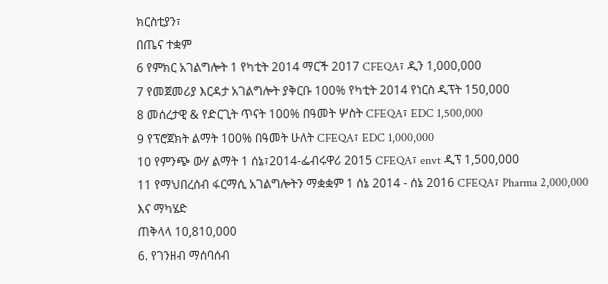ክርስቲያን፣
በጤና ተቋም
6 የምክር አገልግሎት 1 የካቲት 2014 ማርች 2017 CFEQA፣ ዲን 1,000,000
7 የመጀመሪያ እርዳታ አገልግሎት ያቅርቡ 100% የካቲት 2014 የነርስ ዲፕት 150,000
8 መሰረታዊ & የድርጊት ጥናት 100% በዓመት ሦስት CFEQA፣ EDC 1,500,000
9 የፕሮጀክት ልማት 100% በዓመት ሁለት CFEQA፣ EDC 1,000,000
10 የምንጭ ውሃ ልማት 1 ሰኔ፣2014-ፌብሩዋሪ 2015 CFEQA፣ envt ዲፕ 1,500,000
11 የማህበረሰብ ፋርማሲ አገልግሎትን ማቋቋም 1 ሰኔ 2014 - ሰኔ 2016 CFEQA፣ Pharma 2,000,000
እና ማካሄድ
ጠቅላላ 10,810,000
6. የገንዘብ ማሰባሰብ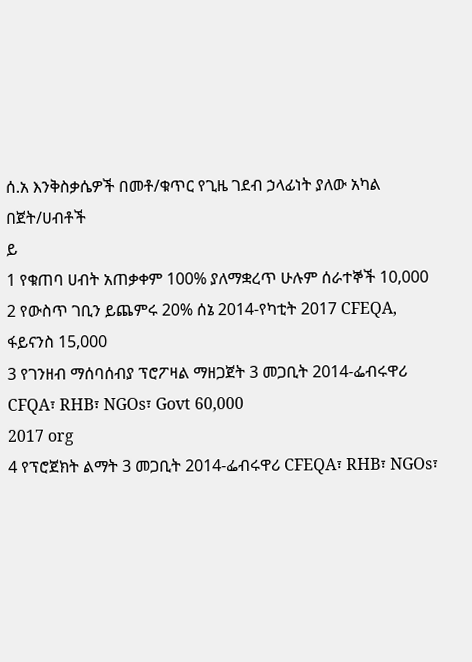ሰ.አ እንቅስቃሴዎች በመቶ/ቁጥር የጊዜ ገደብ ኃላፊነት ያለው አካል በጀት/ሀብቶች
ይ
1 የቁጠባ ሀብት አጠቃቀም 100% ያለማቋረጥ ሁሉም ሰራተኞች 10,000
2 የውስጥ ገቢን ይጨምሩ 20% ሰኔ 2014-የካቲት 2017 CFEQA, ፋይናንስ 15,000
3 የገንዘብ ማሰባሰብያ ፕሮፖዛል ማዘጋጀት 3 መጋቢት 2014-ፌብሩዋሪ CFQA፣ RHB፣ NGOs፣ Govt 60,000
2017 org
4 የፕሮጀክት ልማት 3 መጋቢት 2014-ፌብሩዋሪ CFEQA፣ RHB፣ NGOs፣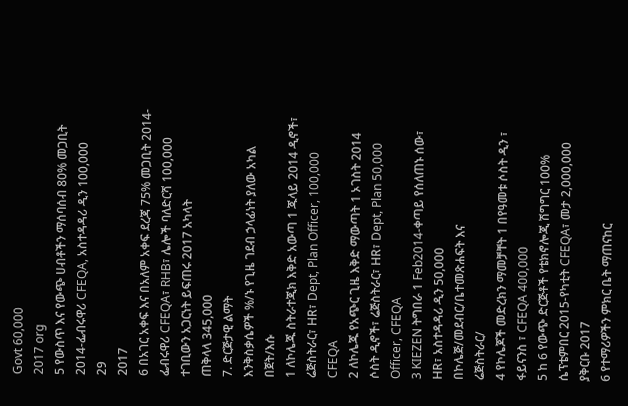Govt 60,000
2017 org
5 የውስጥ እና የውጭ ሀብቶችን ማሰባሰብ 80% መጋቢት 2014-ፌብሩዋሪ CFEQA, አስተዳዳሪ ዲን 100,000
29
2017
6 በአገር አቀፍ እና በአለም አቀፍ ደረጃ 75% መጋቢት 2014-ፌብሩዋሪ CFEQA፣ RHB፣ ሌሎች ባለድርሻ 100,000
ተገቢውን አጋርነት ይፍጠሩ 2017 አካላት
ጠቅላላ 345,000
7. ድርጅታዊ ልማት
እንቅስቃሴዎች %/ኑ የጊዜ ገደብ ኃላፊነት ያለው አካል በጀት/እሱ
1 ለኮሌጁ ስትራተጂክ እቅድ አውጣ 1 ጁላይ 2014 ዲኖች፣ ሬጅስትራር፣ HR፣ Dept, Plan Officer, 100,000
CFEQA
2 ለኮሌጁ የአጭር ጊዜ እቅድ ማውጣት 1 ኦገስት 2014 ሶስት ዲኖች፣ ሬጅስትራር፣ HR፣ Dept, Plan 50,000
Officer, CFEQA
3 KIEZEN ትግበራ 1 Feb2014-ቀጣይ የሰለጠኑ ሰው፣ HR፣ አስተዳዳሪ ዲን 50,000
በኮሌጅ/መደብር/ቤተመጽሐፍት እና
ሬጅስትራር/
4 የኮሌጆች መድረክን ማመቻቸት 1 በየዓመቱ ሶስት ዲን ፣ ፋይናንስ ፣ CFEQA 400,000
5 ከ 6 የውጭ ድርጅቶች የቴክኖሎጂ ሽግግር 100% ሴፕቴምበር 2015-የካቲት CFEQA፣ መታ 2,000,000
ያቅርቡ 2017
6 የተማሪዎችን ምክር ቤት ማጠናከር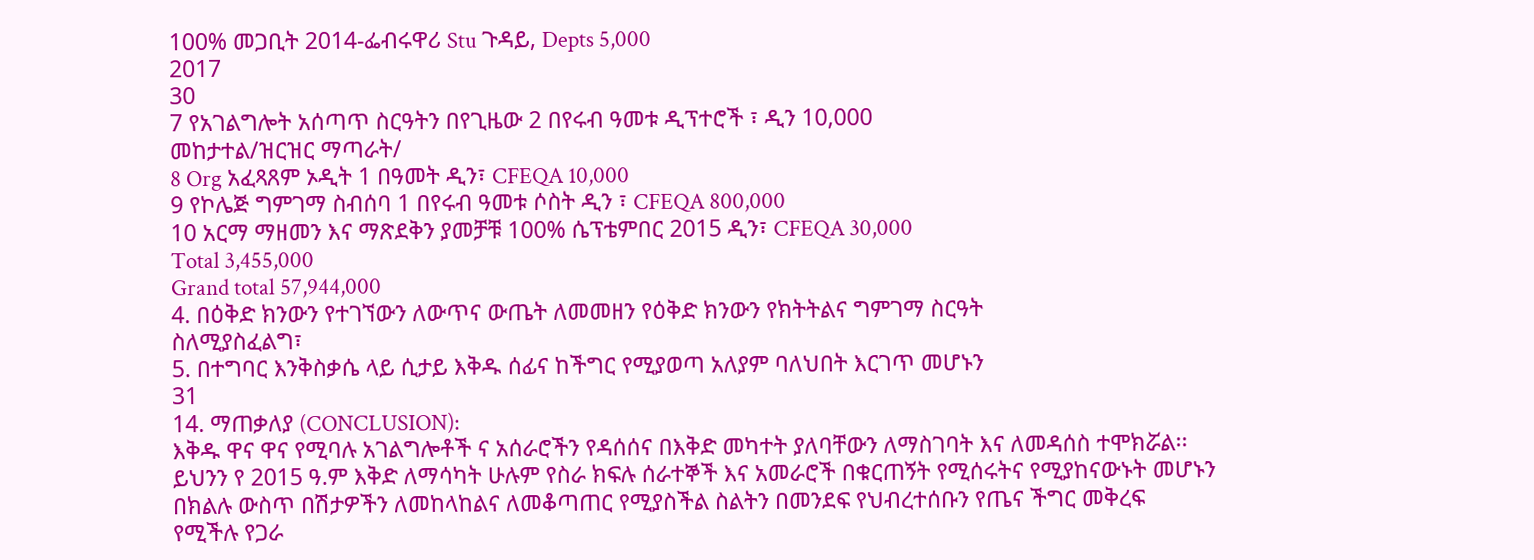100% መጋቢት 2014-ፌብሩዋሪ Stu ጉዳይ, Depts 5,000
2017
30
7 የአገልግሎት አሰጣጥ ስርዓትን በየጊዜው 2 በየሩብ ዓመቱ ዲፕተሮች ፣ ዲን 10,000
መከታተል/ዝርዝር ማጣራት/
8 Org አፈጻጸም ኦዲት 1 በዓመት ዲን፣ CFEQA 10,000
9 የኮሌጅ ግምገማ ስብሰባ 1 በየሩብ ዓመቱ ሶስት ዲን ፣ CFEQA 800,000
10 አርማ ማዘመን እና ማጽደቅን ያመቻቹ 100% ሴፕቴምበር 2015 ዲን፣ CFEQA 30,000
Total 3,455,000
Grand total 57,944,000
4. በዕቅድ ክንውን የተገኘውን ለውጥና ውጤት ለመመዘን የዕቅድ ክንውን የክትትልና ግምገማ ስርዓት
ስለሚያስፈልግ፣
5. በተግባር እንቅስቃሴ ላይ ሲታይ እቅዱ ሰፊና ከችግር የሚያወጣ አለያም ባለህበት እርገጥ መሆኑን
31
14. ማጠቃለያ (CONCLUSION):
እቅዱ ዋና ዋና የሚባሉ አገልግሎቶች ና አሰራሮችን የዳሰሰና በእቅድ መካተት ያለባቸውን ለማስገባት እና ለመዳሰስ ተሞክሯል፡፡
ይህንን የ 2015 ዓ.ም እቅድ ለማሳካት ሁሉም የስራ ክፍሉ ሰራተኞች እና አመራሮች በቁርጠኝት የሚሰሩትና የሚያከናውኑት መሆኑን
በክልሉ ውስጥ በሽታዎችን ለመከላከልና ለመቆጣጠር የሚያስችል ስልትን በመንደፍ የህብረተሰቡን የጤና ችግር መቅረፍ
የሚችሉ የጋራ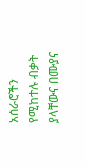አሰራሮችን የሚከተሉ ብቃት ያላቸውና በሙያና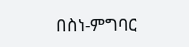በስነ-ምግባር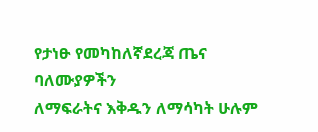የታነፁ የመካከለኛደረጃ ጤና ባለሙያዎችን
ለማፍራትና እቅዱን ለማሳካት ሁሉም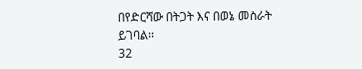በየድርሻው በትጋት እና በወኔ መስራት ይገባል፡፡
32